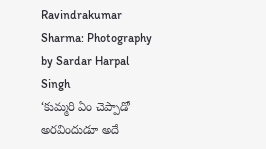Ravindrakumar Sharma: Photography by Sardar Harpal Singh
‘కుమ్మరి ఏం చెప్పాడో అరవిందుడూ అదే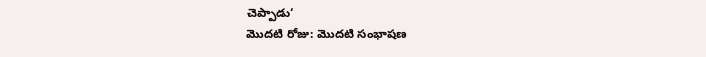చెప్పాడు‘
మొదటి రోజు: మొదటి సంభాషణ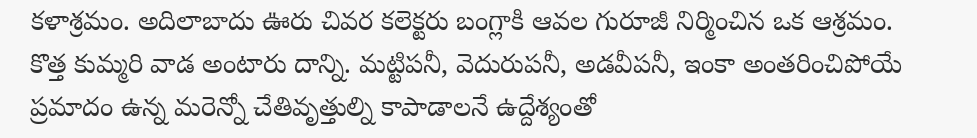కళాశ్రమం. అదిలాబాదు ఊరు చివర కలెక్టరు బంగ్లాకి ఆవల గురూజీ నిర్మించిన ఒక ఆశ్రమం. కొత్త కుమ్మరి వాడ అంటారు దాన్ని. మట్టిపనీ, వెదురుపనీ, అడవీపనీ, ఇంకా అంతరించిపోయే ప్రమాదం ఉన్న మరెన్నో చేతివృత్తుల్ని కాపాడాలనే ఉద్దేశ్యంతో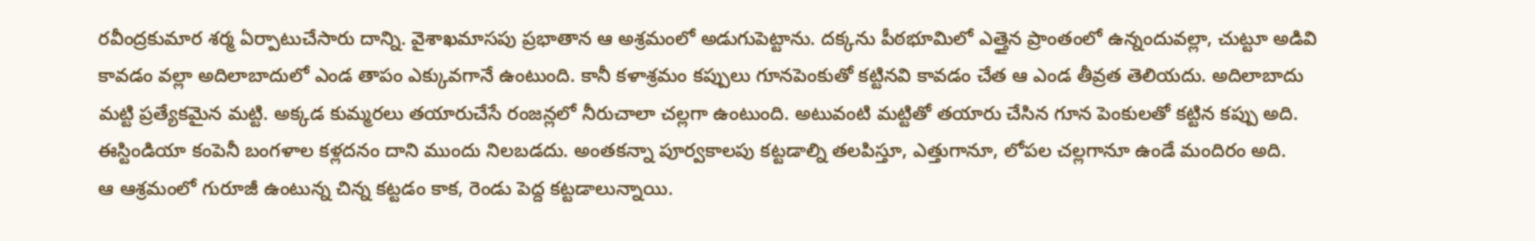రవీంద్రకుమార శర్మ ఏర్పాటుచేసారు దాన్ని. వైశాఖమాసపు ప్రభాతాన ఆ అశ్రమంలో అడుగుపెట్టాను. దక్కను పీఠభూమిలో ఎత్తైన ప్రాంతంలో ఉన్నందువల్లా, చుట్టూ అడివి కావడం వల్లా అదిలాబాదులో ఎండ తాపం ఎక్కువగానే ఉంటుంది. కానీ కళాశ్రమం కప్పులు గూనపెంకుతో కట్టినవి కావడం చేత ఆ ఎండ తీవ్రత తెలియదు. అదిలాబాదు మట్టి ప్రత్యేకమైన మట్టి. అక్కడ కుమ్మరలు తయారుచేసే రంజన్లలో నీరుచాలా చల్లగా ఉంటుంది. అటువంటి మట్టితో తయారు చేసిన గూన పెంకులతో కట్టిన కప్పు అది. ఈస్టిండియా కంపెనీ బంగళాల కళ్లదనం దాని ముందు నిలబడదు. అంతకన్నా పూర్వకాలపు కట్టడాల్ని తలపిస్తూ, ఎత్తుగానూ, లోపల చల్లగానూ ఉండే మందిరం అది.
ఆ ఆశ్రమంలో గురూజీ ఉంటున్న చిన్న కట్టడం కాక, రెండు పెద్ద కట్టడాలున్నాయి.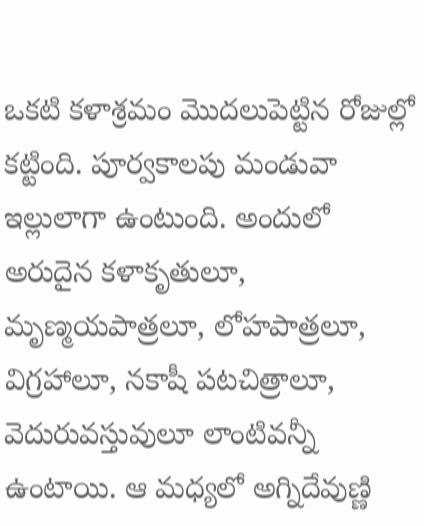ఒకటి కళాశ్రమం మొదలుపెట్టిన రోజుల్లో కట్టింది. పూర్వకాలపు మండువా ఇల్లులాగా ఉంటుంది. అందులో అరుదైన కళాకృతులూ, మృణ్మయపాత్రలూ, లోహపాత్రలూ, విగ్రహాలూ, నకాషీ పటచిత్రాలూ, వెదురువస్తువులూ లాంటివన్నీ ఉంటాయి. ఆ మధ్యలో అగ్నిదేవుణ్ణి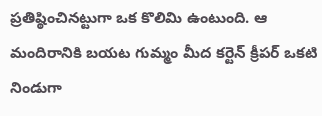ప్రతిష్ఠించినట్టుగా ఒక కొలిమి ఉంటుంది. ఆ మందిరానికి బయట గుమ్మం మీద కర్టెన్ క్రీపర్ ఒకటి నిండుగా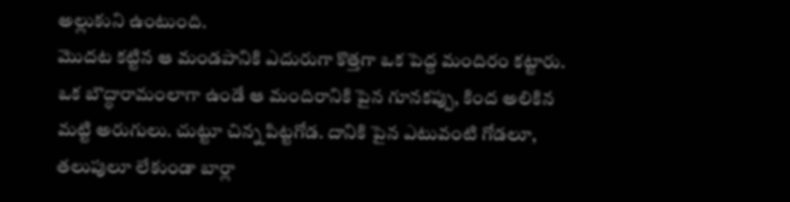అల్లుకుని ఉంటుంది.
మొదట కట్టిన ఆ మండపానికి ఎదురుగా కొత్తగా ఒక పెద్ద మందిరం కట్టారు. ఒక బౌద్ధారామంలాగా ఉండే ఆ మందిరానికి పైన గూనకప్పు, కింద అలికిన మట్టి అరుగులు. చుట్టూ చిన్న పిట్టగోడ. దానికి పైన ఎటువంటి గోడలూ, తలుపులూ లేకుండా బార్లా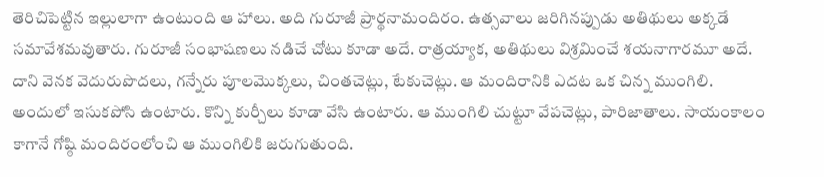తెరిచిపెట్టిన ఇల్లులాగా ఉంటుంది ఆ హాలు. అది గురూజీ ప్రార్థనామందిరం. ఉత్సవాలు జరిగినప్పుడు అతిథులు అక్కడే సమావేశమవుతారు. గురూజీ సంభాషణలు నడిచే చోటు కూడా అదే. రాత్రయ్యాక, అతిథులు విశ్రమించే శయనాగారమూ అదే. దాని వెనక వెదురుపొదలు, గన్నేరు పూలమొక్కలు, చింతచెట్లు, టేకుచెట్లు. ఆ మందిరానికి ఎదట ఒక చిన్న ముంగిలి. అందులో ఇసుకపోసి ఉంటారు. కొన్ని కుర్చీలు కూడా వేసి ఉంటారు. ఆ ముంగిలి చుట్టూ వేపచెట్లు, పారిజాతాలు. సాయంకాలం కాగానే గోష్ఠి మందిరంలోంచి ఆ ముంగిలికి జరుగుతుంది.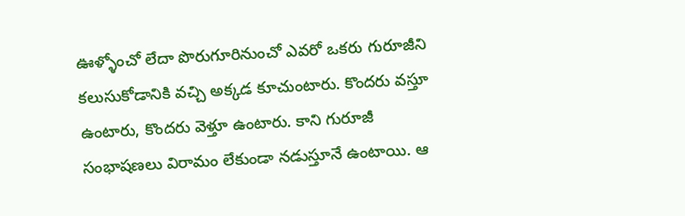ఊళ్ళోంచో లేదా పొరుగూరినుంచో ఎవరో ఒకరు గురూజీని కలుసుకోడానికి వచ్చి అక్కడ కూచుంటారు. కొందరు వస్తూ ఉంటారు, కొందరు వెళ్తూ ఉంటారు. కాని గురూజీ సంభాషణలు విరామం లేకుండా నడుస్తూనే ఉంటాయి. ఆ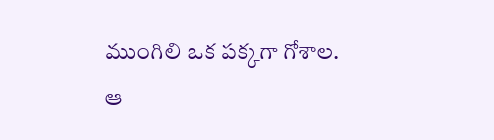ముంగిలి ఒక పక్కగా గోశాల.
ఆ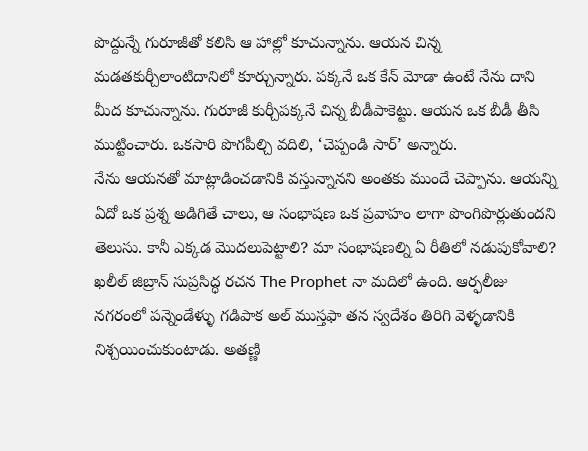పొద్దున్నే గురూజీతో కలిసి ఆ హాల్లో కూచున్నాను. ఆయన చిన్న మడతకుర్చీలాంటిదానిలో కూర్చున్నారు. పక్కనే ఒక కేన్ మోడా ఉంటే నేను దాని మీద కూచున్నాను. గురూజీ కుర్చీపక్కనే చిన్న బీడీపాకెట్టు. ఆయన ఒక బీడీ తీసి ముట్టించారు. ఒకసారి పొగపీల్చి వదిలి, ‘చెప్పండి సార్’ అన్నారు.
నేను ఆయనతో మాట్లాడించడానికి వస్తున్నానని అంతకు ముందే చెప్పాను. ఆయన్ని ఏదో ఒక ప్రశ్న అడిగితే చాలు, ఆ సంభాషణ ఒక ప్రవాహం లాగా పొంగిపొర్లుతుందని తెలుసు. కానీ ఎక్కడ మొదలుపెట్టాలి? మా సంభాషణల్ని ఏ రీతిలో నడుపుకోవాలి? ఖలీల్ జిబ్రాన్ సుప్రసిద్ధ రచన The Prophet నా మదిలో ఉంది. ఆర్ఫలీజు నగరంలో పన్నెండేళ్ళు గడిపాక అల్ ముస్తఫా తన స్వదేశం తిరిగి వెళ్ళడానికి నిశ్చయించుకుంటాడు. అతణ్ణి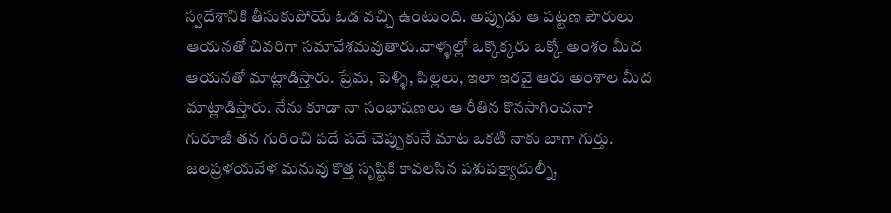స్వదేశానికి తీసుకుపోయే ఓడ వచ్చి ఉంటుంది. అప్పుడు ఆ పట్టణ పౌరులు ఆయనతో చివరిగా సమావేశమవుతారు.వాళ్ళల్లో ఒక్కొక్కరు ఒక్కో అంశం మీద ఆయనతో మాట్లాడిస్తారు. ప్రేమ, పెళ్ళి, పిల్లలు, ఇలా ఇరవై ఆరు అంశాల మీద మాట్లాడిస్తారు. నేను కూడా నా సంభాషణలు ఆ రీతిన కొనసాగించనా?
గురూజీ తన గురించి పదే పదే చెప్పుకునే మాట ఒకటి నాకు బాగా గుర్తు. జలప్రళయవేళ మనువు కొత్త సృష్టికి కావలసిన పశుపక్ష్యాదుల్నీ,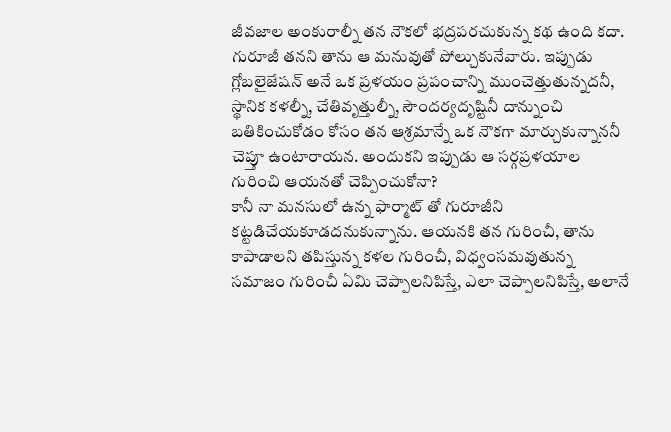జీవజాల అంకురాల్నీ తన నౌకలో భద్రపరచుకున్న కథ ఉంది కదా. గురూజీ తనని తాను ఆ మనువుతో పోల్చుకునేవారు. ఇప్పుడు గ్లోబలైజేషన్ అనే ఒక ప్రళయం ప్రపంచాన్ని ముంచెత్తుతున్నదనీ, స్థానిక కళల్నీ, చేతివృత్తుల్నీ, సౌందర్యదృష్టినీ దాన్నుంచి బతికించుకోడం కోసం తన ఆశ్రమాన్నే ఒక నౌకగా మార్చుకున్నాననీ చెప్తూ ఉంటారాయన. అందుకని ఇప్పుడు ఆ సర్గప్రళయాల గురించి ఆయనతో చెప్పించుకోనా?
కానీ నా మనసులో ఉన్న ఫార్మాట్ తో గురూజీని కట్టడిచేయకూడదనుకున్నాను. ఆయనకి తన గురించీ, తాను కాపాడాలని తపిస్తున్న కళల గురించీ, విధ్వంసమవుతున్న సమాజం గురించీ ఏమి చెప్పాలనిపిస్తే, ఎలా చెప్పాలనిపిస్తే, అలానే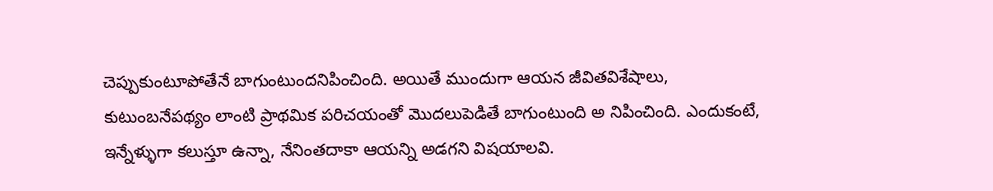చెప్పుకుంటూపోతేనే బాగుంటుందనిపించింది. అయితే ముందుగా ఆయన జీవితవిశేషాలు, కుటుంబనేపథ్యం లాంటి ప్రాథమిక పరిచయంతో మొదలుపెడితే బాగుంటుంది అ నిపించింది. ఎందుకంటే, ఇన్నేళ్ళుగా కలుస్తూ ఉన్నా, నేనింతదాకా ఆయన్ని అడగని విషయాలవి.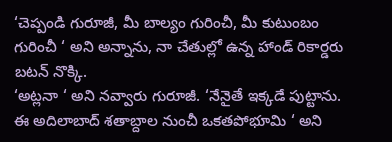‘చెప్పండి గురూజీ, మీ బాల్యం గురించీ, మీ కుటుంబం గురించీ ‘ అని అన్నాను, నా చేతుల్లో ఉన్న హాండ్ రికార్డరు బటన్ నొక్కి.
‘అట్లనా ‘ అని నవ్వారు గురూజీ. ‘నేనైతే ఇక్కడే పుట్టాను. ఈ అదిలాబాద్ శతాబ్దాల నుంచీ ఒకతపోభూమి ‘ అని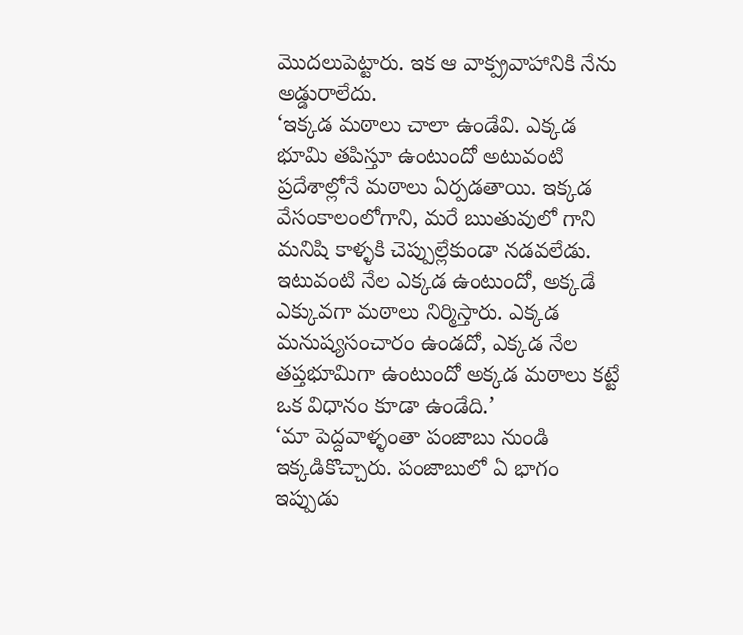మొదలుపెట్టారు. ఇక ఆ వాక్ప్రవాహానికి నేను అడ్డురాలేదు.
‘ఇక్కడ మఠాలు చాలా ఉండేవి. ఎక్కడ భూమి తపిస్తూ ఉంటుందో అటువంటి ప్రదేశాల్లోనే మఠాలు ఏర్పడతాయి. ఇక్కడ వేసంకాలంలోగాని, మరే ఋతువులో గాని మనిషి కాళ్ళకి చెప్పుల్లేకుండా నడవలేడు. ఇటువంటి నేల ఎక్కడ ఉంటుందో, అక్కడే ఎక్కువగా మఠాలు నిర్మిస్తారు. ఎక్కడ మనుష్యసంచారం ఉండదో, ఎక్కడ నేల తప్తభూమిగా ఉంటుందో అక్కడ మఠాలు కట్టే ఒక విధానం కూడా ఉండేది.’
‘మా పెద్దవాళ్ళంతా పంజాబు నుండి ఇక్కడికొచ్చారు. పంజాబులో ఏ భాగం ఇప్పుడు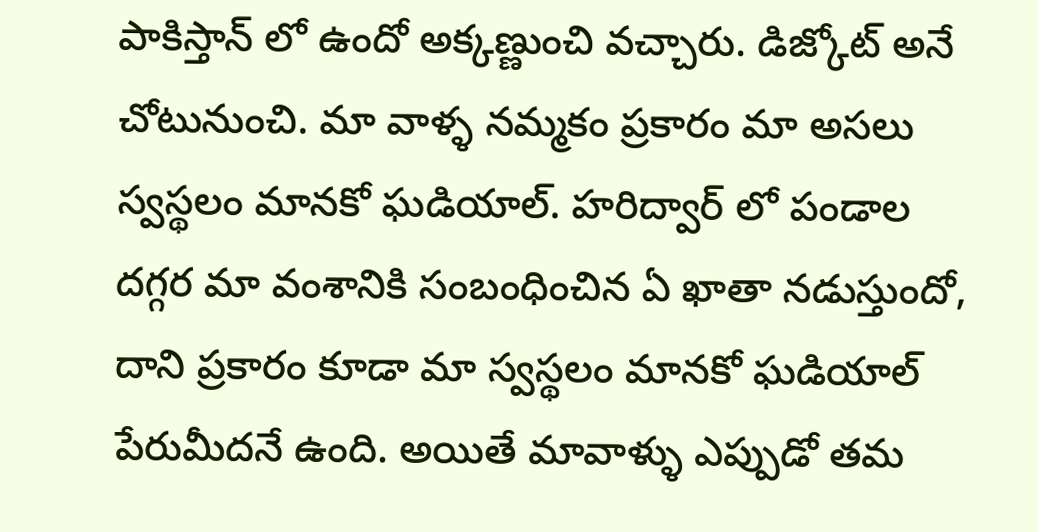పాకిస్తాన్ లో ఉందో అక్కణ్ణుంచి వచ్చారు. డిజ్కోట్ అనే చోటునుంచి. మా వాళ్ళ నమ్మకం ప్రకారం మా అసలు స్వస్థలం మానకో ఘడియాల్. హరిద్వార్ లో పండాల దగ్గర మా వంశానికి సంబంధించిన ఏ ఖాతా నడుస్తుందో, దాని ప్రకారం కూడా మా స్వస్థలం మానకో ఘడియాల్ పేరుమీదనే ఉంది. అయితే మావాళ్ళు ఎప్పుడో తమ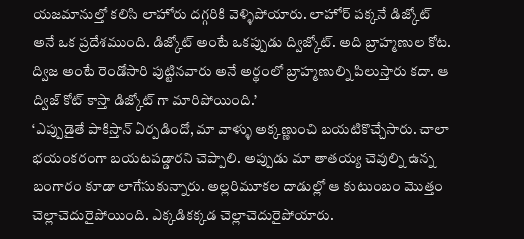యజమానుల్తో కలిసి లాహోరు దగ్గరికి వెళ్ళిపోయారు. లాహోర్ పక్కనే డిజ్కోట్ అనే ఒక ప్రదేశముంది. డిజ్కోట్ అంటే ఒకప్పుడు ద్విజ్కోట్. అది బ్రాహ్మణుల కోట. ద్విజ అంటే రెండోసారి పుట్టినవారు అనే అర్థంలో బ్రాహ్మణుల్ని పిలుస్తారు కదా. ఆ ద్విజ్ కోట్ కాస్తా డిజ్కోట్ గా మారిపోయింది.’
‘ఎప్పుడైతే పాకిస్తాన్ ఏర్పడిందో, మా వాళ్ళు అక్కణ్ణుంచి బయటికొచ్చేసారు. చాలా భయంకరంగా బయటపడ్డారని చెప్పాలి. అప్పుడు మా తాతయ్య చెవుల్ని ఉన్న బంగారం కూడా లాగేసుకున్నారు. అల్లరిమూకల దాడుల్లో ఆ కుటుంబం మొత్తం చెల్లాచెదురైపోయింది. ఎక్కడికక్కడ చెల్లాచెదురైపోయారు.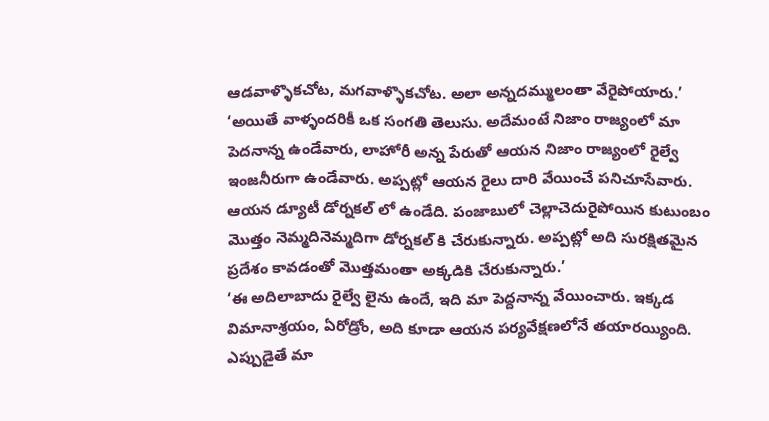ఆడవాళ్ళొకచోట, మగవాళ్ళొకచోట. అలా అన్నదమ్ములంతా వేరైపోయారు.’
‘అయితే వాళ్ళందరికీ ఒక సంగతి తెలుసు. అదేమంటే నిజాం రాజ్యంలో మా పెదనాన్న ఉండేవారు, లాహోరీ అన్న పేరుతో ఆయన నిజాం రాజ్యంలో రైల్వే ఇంజనీరుగా ఉండేవారు. అప్పట్లో ఆయన రైలు దారి వేయించే పనిచూసేవారు. ఆయన డ్యూటీ డోర్నకల్ లో ఉండేది. పంజాబులో చెల్లాచెదురైపోయిన కుటుంబం మొత్తం నెమ్మదినెమ్మదిగా డోర్నకల్ కి చేరుకున్నారు. అప్పట్లో అది సురక్షితమైన ప్రదేశం కావడంతో మొత్తమంతా అక్కడికి చేరుకున్నారు.’
‘ఈ అదిలాబాదు రైల్వే లైను ఉందే, ఇది మా పెద్దనాన్న వేయించారు. ఇక్కడ విమానాశ్రయం, ఏరోడ్రోం, అది కూడా ఆయన పర్యవేక్షణలోనే తయారయ్యింది. ఎప్పుడైతే మా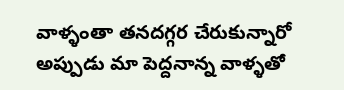వాళ్ళంతా తనదగ్గర చేరుకున్నారో అప్పుడు మా పెద్దనాన్న వాళ్ళతో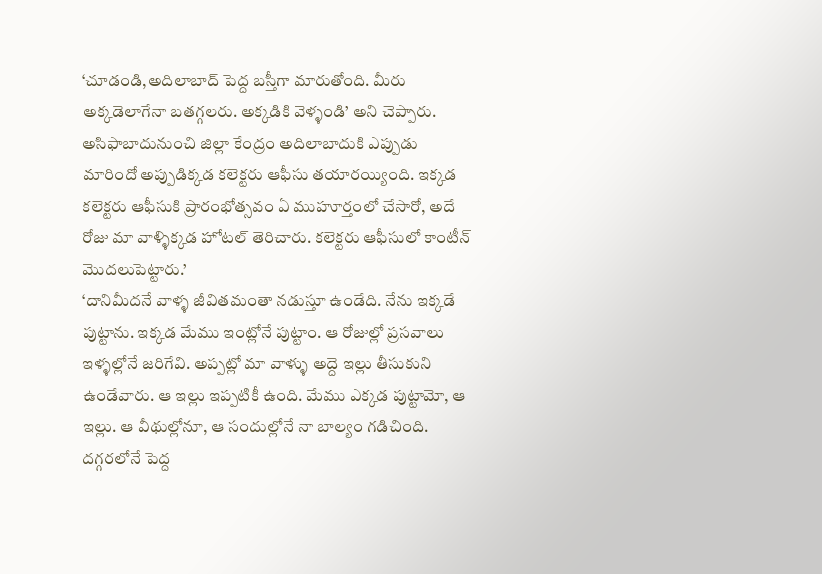‘చూడండి,అదిలాబాద్ పెద్ద బస్తీగా మారుతోంది. మీరు అక్కడెలాగేనా బతగ్గలరు. అక్కడికి వెళ్ళండి’ అని చెప్పారు. అసిఫాబాదునుంచి జిల్లా కేంద్రం అదిలాబాదుకి ఎప్పుడు మారిందో అప్పుడిక్కడ కలెక్టరు ఆఫీసు తయారయ్యింది. ఇక్కడ కలెక్టరు ఆఫీసుకి ప్రారంభోత్సవం ఏ ముహూర్తంలో చేసారో, అదే రోజు మా వాళ్ళిక్కడ హోటల్ తెరిచారు. కలెక్టరు ఆఫీసులో కాంటీన్ మొదలుపెట్టారు.’
‘దానిమీదనే వాళ్ళ జీవితమంతా నడుస్తూ ఉండేది. నేను ఇక్కడే పుట్టాను. ఇక్కడ మేము ఇంట్లోనే పుట్టాం. ఆ రోజుల్లో ప్రసవాలు ఇళ్ళల్లోనే జరిగేవి. అప్పట్లో మా వాళ్ళు అద్దె ఇల్లు తీసుకుని ఉండేవారు. ఆ ఇల్లు ఇప్పటికీ ఉంది. మేము ఎక్కడ పుట్టామో, ఆ ఇల్లు. ఆ వీథుల్లోనూ, ఆ సందుల్లోనే నా బాల్యం గడిచింది. దగ్గరలోనే పెద్ద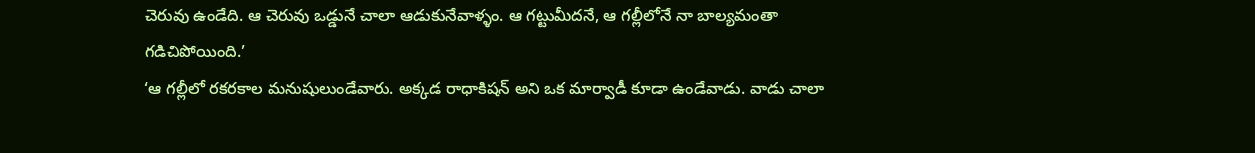చెరువు ఉండేది. ఆ చెరువు ఒడ్డునే చాలా ఆడుకునేవాళ్ళం. ఆ గట్టుమీదనే, ఆ గల్లీలోనే నా బాల్యమంతా గడిచిపోయింది.’
‘ఆ గల్లీలో రకరకాల మనుషులుండేవారు. అక్కడ రాధాకిషన్ అని ఒక మార్వాడీ కూడా ఉండేవాడు. వాడు చాలా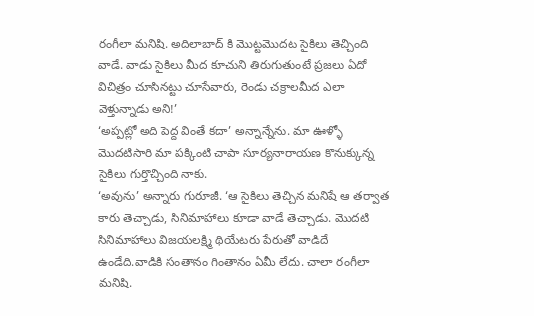రంగీలా మనిషి. అదిలాబాద్ కి మొట్టమొదట సైకిలు తెచ్చింది వాడే. వాడు సైకిలు మీద కూచుని తిరుగుతుంటే ప్రజలు ఏదో విచిత్రం చూసినట్టు చూసేవారు, రెండు చక్రాలమీద ఎలా వెళ్తున్నాడు అని!’
‘అప్పట్లో అది పెద్ద వింతే కదా’ అన్నాన్నేను. మా ఊళ్ళో మొదటిసారి మా పక్కింటి చాపా సూర్యనారాయణ కొనుక్కున్న సైకిలు గుర్తొచ్చింది నాకు.
‘అవును’ అన్నారు గురూజీ. ‘ఆ సైకిలు తెచ్చిన మనిషే ఆ తర్వాత కారు తెచ్చాడు, సినిమాహాలు కూడా వాడే తెచ్చాడు. మొదటి సినిమాహాలు విజయలక్ష్మి థియేటరు పేరుతో వాడిదే ఉండేది.వాడికి సంతానం గింతానం ఏమీ లేదు. చాలా రంగీలా మనిషి.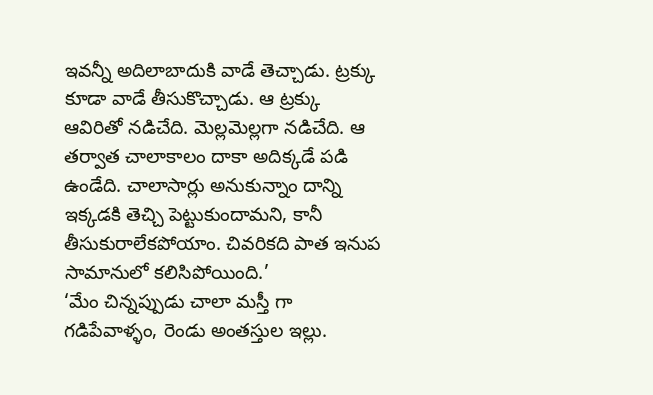ఇవన్నీ అదిలాబాదుకి వాడే తెచ్చాడు. ట్రక్కు కూడా వాడే తీసుకొచ్చాడు. ఆ ట్రక్కు ఆవిరితో నడిచేది. మెల్లమెల్లగా నడిచేది. ఆ తర్వాత చాలాకాలం దాకా అదిక్కడే పడి ఉండేది. చాలాసార్లు అనుకున్నాం దాన్ని ఇక్కడకి తెచ్చి పెట్టుకుందామని, కానీ తీసుకురాలేకపోయాం. చివరికది పాత ఇనుప సామానులో కలిసిపోయింది.’
‘మేం చిన్నప్పుడు చాలా మస్తీ గా గడిపేవాళ్ళం, రెండు అంతస్తుల ఇల్లు.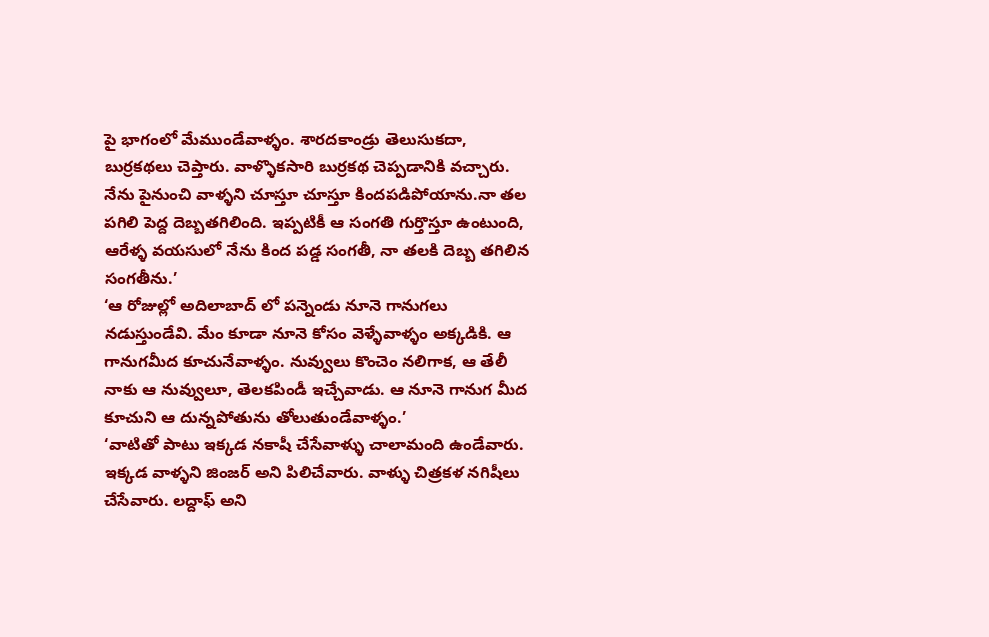పై భాగంలో మేముండేవాళ్ళం. శారదకాండ్రు తెలుసుకదా, బుర్రకథలు చెప్తారు. వాళ్ళొకసారి బుర్రకథ చెప్పడానికి వచ్చారు. నేను పైనుంచి వాళ్ళని చూస్తూ చూస్తూ కిందపడిపోయాను.నా తల పగిలి పెద్ద దెబ్బతగిలింది. ఇప్పటికీ ఆ సంగతి గుర్తొస్తూ ఉంటుంది, ఆరేళ్ళ వయసులో నేను కింద పడ్డ సంగతీ, నా తలకి దెబ్బ తగిలిన సంగతీను.’
‘ఆ రోజుల్లో అదిలాబాద్ లో పన్నెండు నూనె గానుగలు నడుస్తుండేవి. మేం కూడా నూనె కోసం వెళ్ళేవాళ్ళం అక్కడికి. ఆ గానుగమీద కూచునేవాళ్ళం. నువ్వులు కొంచెం నలిగాక, ఆ తేలీ నాకు ఆ నువ్వులూ, తెలకపిండీ ఇచ్చేవాడు. ఆ నూనె గానుగ మీద కూచుని ఆ దున్నపోతును తోలుతుండేవాళ్ళం.’
‘వాటితో పాటు ఇక్కడ నకాషీ చేసేవాళ్ళు చాలామంది ఉండేవారు. ఇక్కడ వాళ్ళని జింజర్ అని పిలిచేవారు. వాళ్ళు చిత్రకళ నగిషీలు చేసేవారు. లద్దాఫ్ అని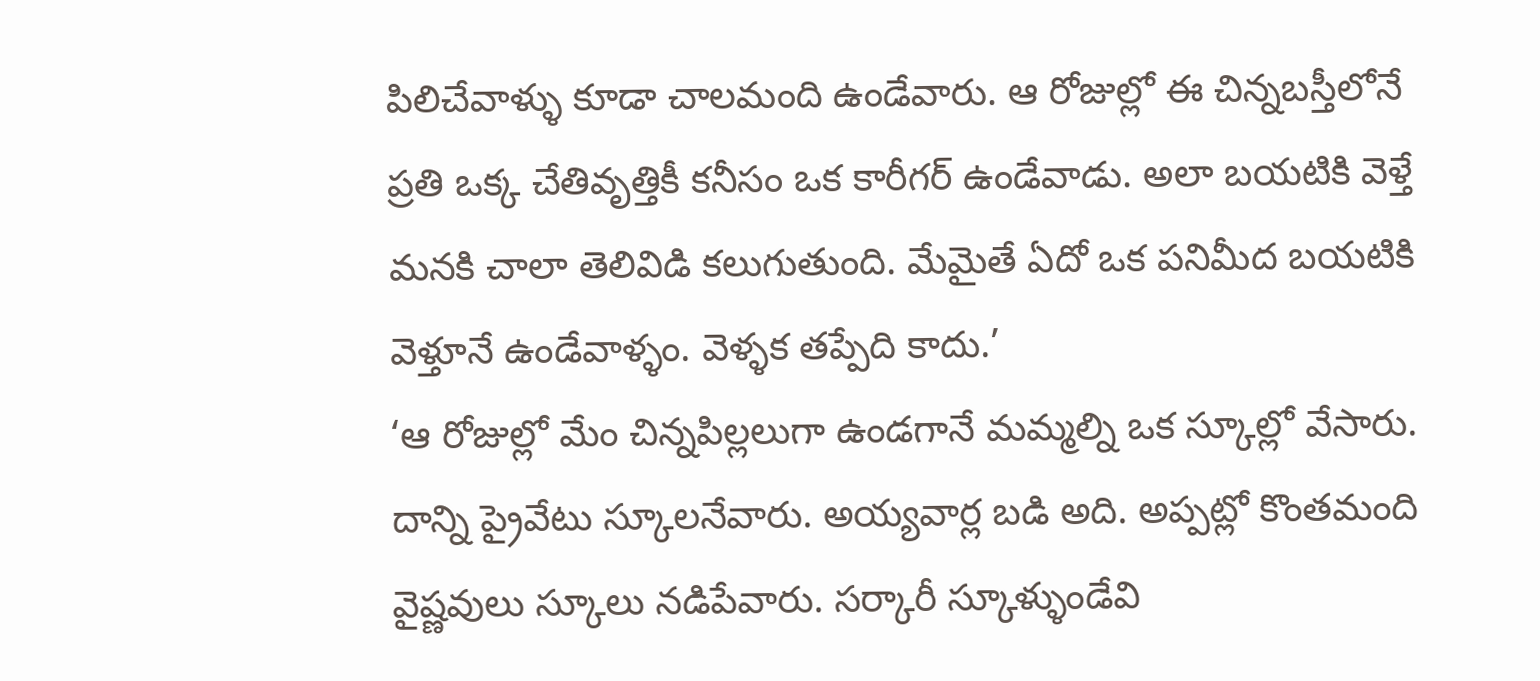పిలిచేవాళ్ళు కూడా చాలమంది ఉండేవారు. ఆ రోజుల్లో ఈ చిన్నబస్తీలోనే ప్రతి ఒక్క చేతివృత్తికీ కనీసం ఒక కారీగర్ ఉండేవాడు. అలా బయటికి వెళ్తే మనకి చాలా తెలివిడి కలుగుతుంది. మేమైతే ఏదో ఒక పనిమీద బయటికి వెళ్తూనే ఉండేవాళ్ళం. వెళ్ళక తప్పేది కాదు.’
‘ఆ రోజుల్లో మేం చిన్నపిల్లలుగా ఉండగానే మమ్మల్ని ఒక స్కూల్లో వేసారు. దాన్ని ప్రైవేటు స్కూలనేవారు. అయ్యవార్ల బడి అది. అప్పట్లో కొంతమంది వైష్ణవులు స్కూలు నడిపేవారు. సర్కారీ స్కూళ్ళుండేవి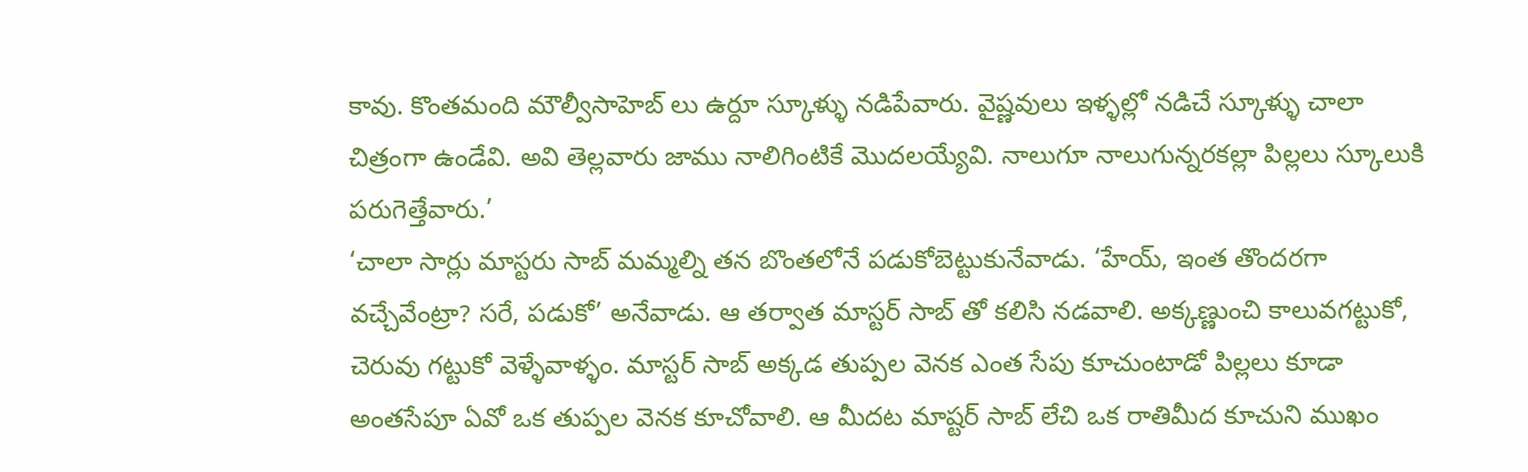కావు. కొంతమంది మౌల్వీసాహెబ్ లు ఉర్దూ స్కూళ్ళు నడిపేవారు. వైష్ణవులు ఇళ్ళల్లో నడిచే స్కూళ్ళు చాలా చిత్రంగా ఉండేవి. అవి తెల్లవారు జాము నాలిగింటికే మొదలయ్యేవి. నాలుగూ నాలుగున్నరకల్లా పిల్లలు స్కూలుకి పరుగెత్తేవారు.’
‘చాలా సార్లు మాస్టరు సాబ్ మమ్మల్ని తన బొంతలోనే పడుకోబెట్టుకునేవాడు. ‘హేయ్, ఇంత తొందరగా వచ్చేవేంట్రా? సరే, పడుకో’ అనేవాడు. ఆ తర్వాత మాస్టర్ సాబ్ తో కలిసి నడవాలి. అక్కణ్ణుంచి కాలువగట్టుకో, చెరువు గట్టుకో వెళ్ళేవాళ్ళం. మాస్టర్ సాబ్ అక్కడ తుప్పల వెనక ఎంత సేపు కూచుంటాడో పిల్లలు కూడా అంతసేపూ ఏవో ఒక తుప్పల వెనక కూచోవాలి. ఆ మీదట మాష్టర్ సాబ్ లేచి ఒక రాతిమీద కూచుని ముఖం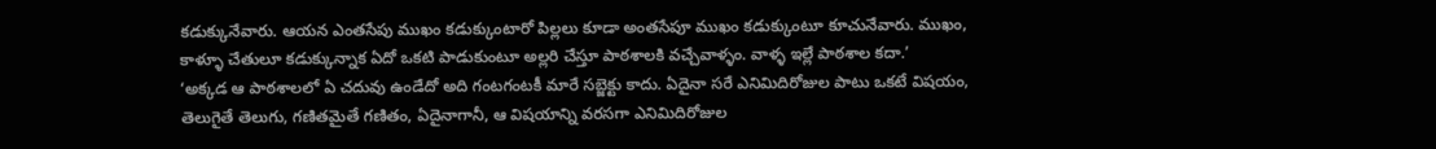కడుక్కునేవారు. ఆయన ఎంతసేపు ముఖం కడుక్కుంటారో పిల్లలు కూడా అంతసేపూ ముఖం కడుక్కుంటూ కూచునేవారు. ముఖం, కాళ్ళూ చేతులూ కడుక్కున్నాక ఏదో ఒకటి పాడుకుంటూ అల్లరి చేస్తూ పాఠశాలకి వచ్చేవాళ్ళం. వాళ్ళ ఇల్లే పాఠశాల కదా.’
‘అక్కడ ఆ పాఠశాలలో ఏ చదువు ఉండేదో అది గంటగంటకీ మారే సబ్జెక్టు కాదు. ఏదైనా సరే ఎనిమిదిరోజుల పాటు ఒకటే విషయం, తెలుగైతే తెలుగు, గణితమైతే గణితం, ఏదైనాగానీ, ఆ విషయాన్ని వరసగా ఎనిమిదిరోజుల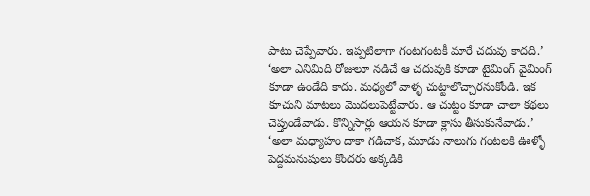పాటు చెప్పేవారు. ఇప్పటిలాగా గంటగంటకీ మారే చదువు కాదది.’
‘అలా ఎనిమిది రోజులూ నడిచే ఆ చదువుకి కూడా టైమింగ్ వైమింగ్ కూడా ఉండేది కాదు. మధ్యలో వాళ్ళ చుట్టాలొచ్చారనుకోండి. ఇక కూచుని మాటలు మొదలుపెట్టేవారు. ఆ చుట్టం కూడా చాలా కథలు చెప్తుండేవాడు. కొన్నిసార్లు ఆయన కూడా క్లాసు తీసుకునేవాడు.’
‘అలా మధ్యాహం దాకా గడిచాక, మూడు నాలుగు గంటలకి ఊళ్ళో పెద్దమనుషులు కొందరు అక్కడికి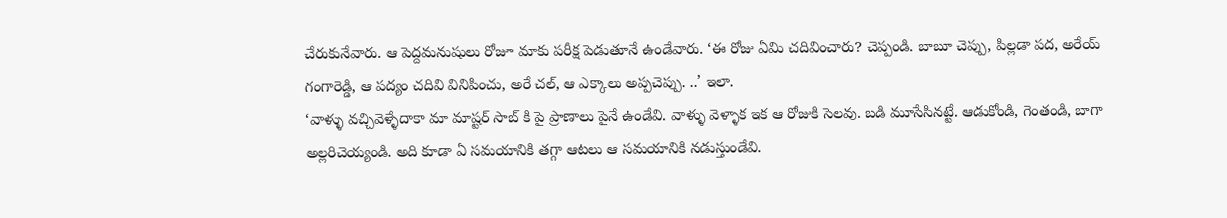చేరుకునేవారు. ఆ పెద్దమనుషులు రోజూ మాకు పరీక్ష పెడుతూనే ఉండేవారు. ‘ఈ రోజు ఏమి చదివించారు? చెప్పండి. బాబూ చెప్పు, పిల్లడా పద, అరేయ్ గంగారెడ్డి, ఆ పద్యం చదివి వినిపించు, అరే చల్, ఆ ఎక్కాలు అప్పచెప్పు. ..’ ఇలా.
‘వాళ్ళు వచ్చివెళ్ళేదాకా మా మాష్టర్ సాబ్ కి పై ప్రాణాలు పైనే ఉండేవి. వాళ్ళు వెళ్ళాక ఇక ఆ రోజుకి సెలవు. బడి మూసేసినట్టే. ఆడుకోండి, గెంతండి, బాగా అల్లరిచెయ్యండి. అది కూడా ఏ సమయానికి తగ్గా ఆటలు ఆ సమయానికి నడుస్తుండేవి.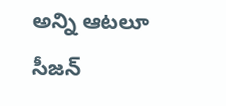అన్ని ఆటలూ సీజన్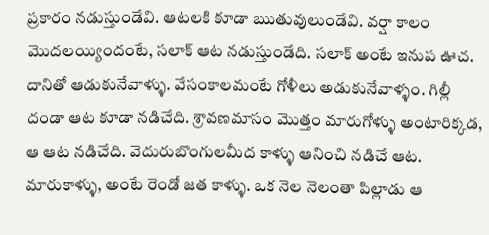ప్రకారం నడుస్తుండేవి. ఆటలకి కూడా ఋతువులుండేవి. వర్షా కాలం మొదలయ్యిందంటే, సలాక్ ఆట నడుస్తుండేది. సలాక్ అంటే ఇనుప ఊచ. దానితో ఆడుకునేవాళ్ళు. వేసంకాలమంటే గోళీలు అడుకునేవాళ్ళం. గిల్లీ దండా ఆట కూడా నడిచేది. శ్రావణమాసం మొత్తం మారుగోళ్ళు అంటారిక్కడ, ఆ ఆట నడిచేది. వెదురుబొంగులమీద కాళ్ళు ఆనించి నడిచే ఆట. మారుకాళ్ళు, అంటే రెండో జత కాళ్ళు. ఒక నెల నెలంతా పిల్లాడు ఆ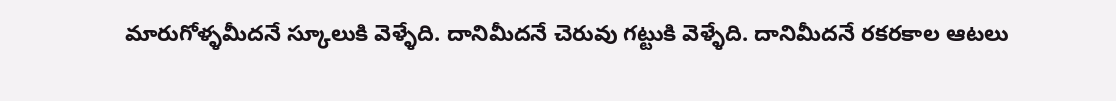మారుగోళ్ళమీదనే స్కూలుకి వెళ్ళేది. దానిమీదనే చెరువు గట్టుకి వెళ్ళేది. దానిమీదనే రకరకాల ఆటలు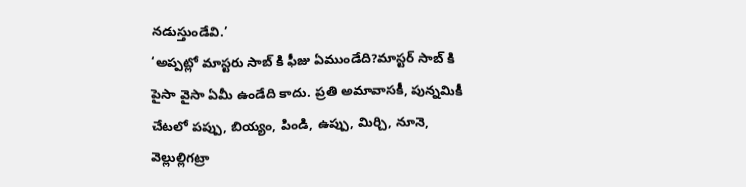నడుస్తుండేవి.’
‘అప్పట్లో మాస్టరు సాబ్ కి ఫీజు ఏముండేది?మాస్టర్ సాబ్ కి పైసా వైసా ఏమీ ఉండేది కాదు. ప్రతి అమావాసకీ, పున్నమికీ చేటలో పప్పు, బియ్యం, పిండి, ఉప్పు, మిర్చి, నూనె, వెల్లుల్లిగట్రా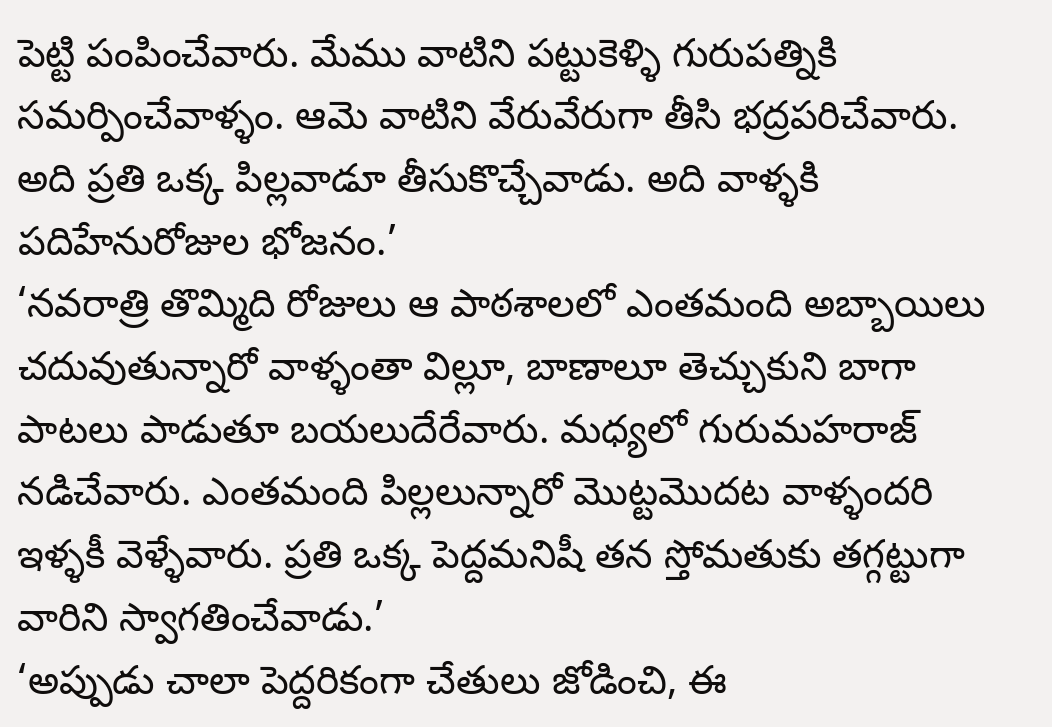పెట్టి పంపించేవారు. మేము వాటిని పట్టుకెళ్ళి గురుపత్నికి సమర్పించేవాళ్ళం. ఆమె వాటిని వేరువేరుగా తీసి భద్రపరిచేవారు. అది ప్రతి ఒక్క పిల్లవాడూ తీసుకొచ్చేవాడు. అది వాళ్ళకి పదిహేనురోజుల భోజనం.’
‘నవరాత్రి తొమ్మిది రోజులు ఆ పాఠశాలలో ఎంతమంది అబ్బాయిలు చదువుతున్నారో వాళ్ళంతా విల్లూ, బాణాలూ తెచ్చుకుని బాగా పాటలు పాడుతూ బయలుదేరేవారు. మధ్యలో గురుమహరాజ్ నడిచేవారు. ఎంతమంది పిల్లలున్నారో మొట్టమొదట వాళ్ళందరి ఇళ్ళకీ వెళ్ళేవారు. ప్రతి ఒక్క పెద్దమనిషీ తన స్తోమతుకు తగ్గట్టుగా వారిని స్వాగతించేవాడు.’
‘అప్పుడు చాలా పెద్దరికంగా చేతులు జోడించి, ఈ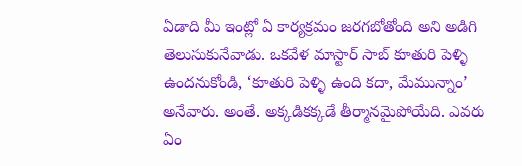ఏడాది మీ ఇంట్లో ఏ కార్యక్రమం జరగబోతోంది అని అడిగి తెలుసుకునేవాడు. ఒకవేళ మాస్టార్ సాబ్ కూతురి పెళ్ళి ఉందనుకోండి, ‘కూతురి పెళ్ళి ఉంది కదా, మేమున్నాం’ అనేవారు. అంతే. అక్కడికక్కడే తీర్మానమైపోయేది. ఎవరు ఏం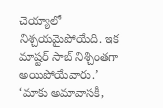చెయ్యాలో నిశ్చయమైపోయేది. ఇక మాష్టర్ సాబ్ నిశ్చింతగా అయిపోయేవారు.’
‘మాకు అమావాసకీ,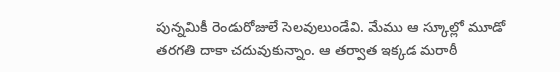పున్నమికీ రెండురోజులే సెలవులుండేవి. మేము ఆ స్కూల్లో మూడో తరగతి దాకా చదువుకున్నాం. ఆ తర్వాత ఇక్కడ మరాఠీ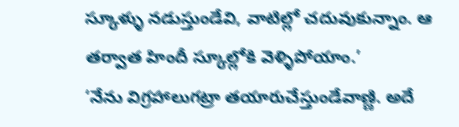స్కూళ్ళు నడుస్తుండేవి, వాటిల్లో చదువుకున్నాం. ఆ తర్వాత హిందీ స్కూల్లోకి వెళ్ళిపోయాం.’
‘నేను విగ్రహాలుగట్రా తయారుచేస్తుండేవాణ్ణి. అదే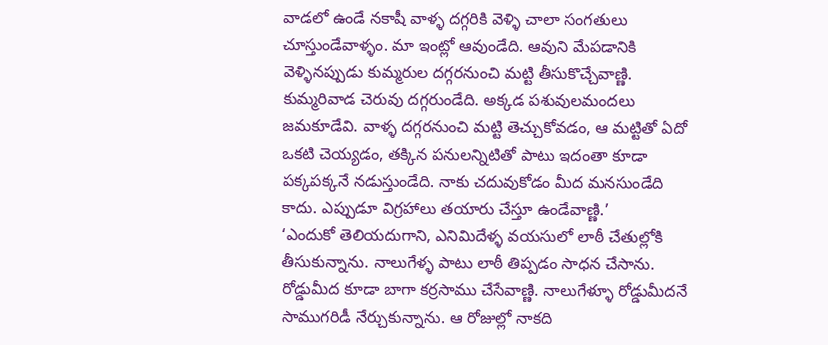వాడలో ఉండే నకాషీ వాళ్ళ దగ్గరికి వెళ్ళి చాలా సంగతులు చూస్తుండేవాళ్ళం. మా ఇంట్లో ఆవుండేది. ఆవుని మేపడానికి వెళ్ళినప్పుడు కుమ్మరుల దగ్గరనుంచి మట్టి తీసుకొచ్చేవాణ్ణి. కుమ్మరివాడ చెరువు దగ్గరుండేది. అక్కడ పశువులమందలు జమకూడేవి. వాళ్ళ దగ్గరనుంచి మట్టి తెచ్చుకోవడం, ఆ మట్టితో ఏదో ఒకటి చెయ్యడం, తక్కిన పనులన్నిటితో పాటు ఇదంతా కూడా పక్కపక్కనే నడుస్తుండేది. నాకు చదువుకోడం మీద మనసుండేది కాదు. ఎప్పుడూ విగ్రహాలు తయారు చేస్తూ ఉండేవాణ్ణి.’
‘ఎందుకో తెలియదుగాని, ఎనిమిదేళ్ళ వయసులో లాఠీ చేతుల్లోకి తీసుకున్నాను. నాలుగేళ్ళ పాటు లాఠీ తిప్పడం సాధన చేసాను. రోడ్డుమీద కూడా బాగా కర్రసాము చేసేవాణ్ణి. నాలుగేళ్ళూ రోడ్డుమీదనే సాముగరిడీ నేర్చుకున్నాను. ఆ రోజుల్లో నాకది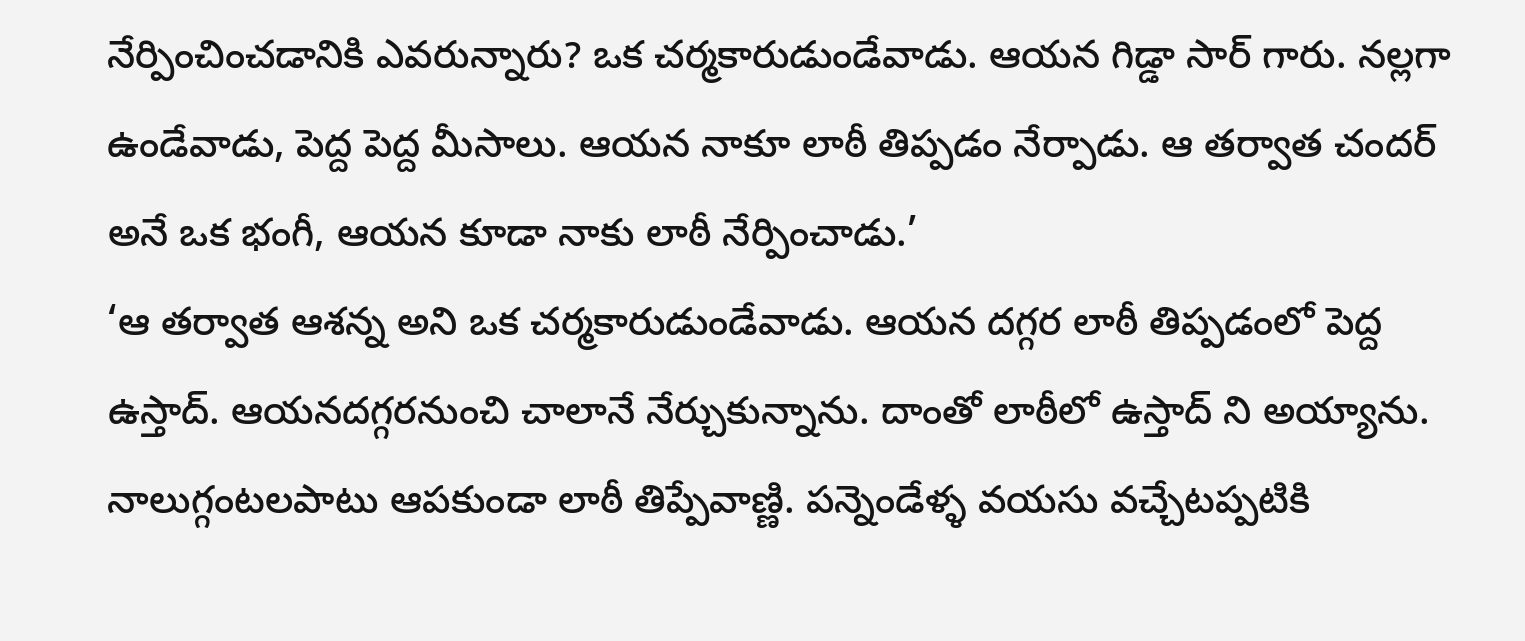నేర్పించించడానికి ఎవరున్నారు? ఒక చర్మకారుడుండేవాడు. ఆయన గిడ్డా సార్ గారు. నల్లగా ఉండేవాడు, పెద్ద పెద్ద మీసాలు. ఆయన నాకూ లాఠీ తిప్పడం నేర్పాడు. ఆ తర్వాత చందర్ అనే ఒక భంగీ, ఆయన కూడా నాకు లాఠీ నేర్పించాడు.’
‘ఆ తర్వాత ఆశన్న అని ఒక చర్మకారుడుండేవాడు. ఆయన దగ్గర లాఠీ తిప్పడంలో పెద్ద ఉస్తాద్. ఆయనదగ్గరనుంచి చాలానే నేర్చుకున్నాను. దాంతో లాఠీలో ఉస్తాద్ ని అయ్యాను. నాలుగ్గంటలపాటు ఆపకుండా లాఠీ తిప్పేవాణ్ణి. పన్నెండేళ్ళ వయసు వచ్చేటప్పటికి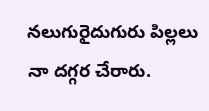నలుగురైదుగురు పిల్లలు నా దగ్గర చేరారు.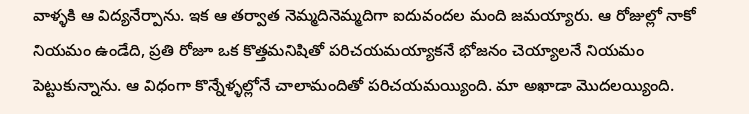వాళ్ళకి ఆ విద్యనేర్పాను. ఇక ఆ తర్వాత నెమ్మదినెమ్మదిగా ఐదువందల మంది జమయ్యారు. ఆ రోజుల్లో నాకో నియమం ఉండేది, ప్రతి రోజూ ఒక కొత్తమనిషితో పరిచయమయ్యాకనే భోజనం చెయ్యాలనే నియమం పెట్టుకున్నాను. ఆ విధంగా కొన్నేళ్ళల్లోనే చాలామందితో పరిచయమయ్యింది. మా అఖాడా మొదలయ్యింది.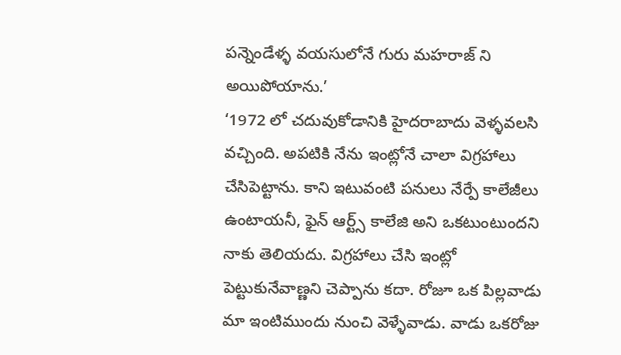పన్నెండేళ్ళ వయసులోనే గురు మహరాజ్ ని అయిపోయాను.’
‘1972 లో చదువుకోడానికి హైదరాబాదు వెళ్ళవలసి వచ్చింది. అపటికి నేను ఇంట్లోనే చాలా విగ్రహాలు చేసిపెట్టాను. కాని ఇటువంటి పనులు నేర్పే కాలేజీలు ఉంటాయనీ, ఫైన్ ఆర్ట్స్ కాలేజి అని ఒకటుంటుందని నాకు తెలియదు. విగ్రహాలు చేసి ఇంట్లో పెట్టుకునేవాణ్ణని చెప్పాను కదా. రోజూ ఒక పిల్లవాడు మా ఇంటిముందు నుంచి వెళ్ళేవాడు. వాడు ఒకరోజు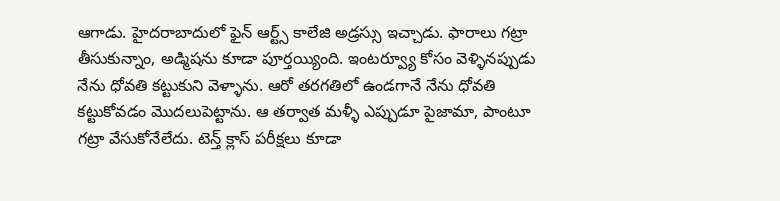ఆగాడు. హైదరాబాదులో ఫైన్ ఆర్ట్స్ కాలేజి అడ్రస్సు ఇచ్చాడు. ఫారాలు గట్రా తీసుకున్నాం, అడ్మిషను కూడా పూర్తయ్యింది. ఇంటర్వ్యూ కోసం వెళ్ళినప్పుడు నేను ధోవతి కట్టుకుని వెళ్ళాను. ఆరో తరగతిలో ఉండగానే నేను ధోవతి కట్టుకోవడం మొదలుపెట్టాను. ఆ తర్వాత మళ్ళీ ఎప్పుడూ పైజామా, పాంటూ గట్రా వేసుకోనేలేదు. టెన్త్ క్లాస్ పరీక్షలు కూడా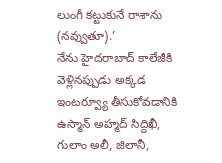లుంగీ కట్టుకునే రాశాను (నవ్వుతూ).’
నేను హైదరాబాద్ కాలేజీకి వెళ్లినప్పుడు అక్కడ ఇంటర్వ్యూ తీసుకోవడానికి ఉస్మాన్ అహ్మద్ సిద్దిఖీ, గులాం అలీ, జిలానీ,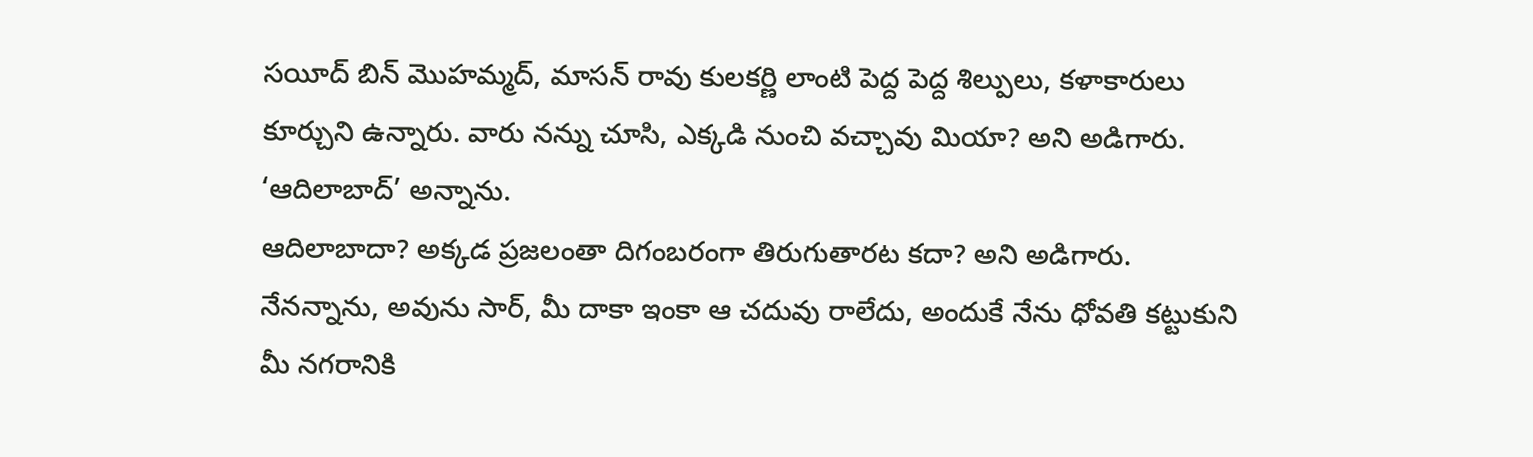సయీద్ బిన్ మొహమ్మద్, మాసన్ రావు కులకర్ణి లాంటి పెద్ద పెద్ద శిల్పులు, కళాకారులు కూర్చుని ఉన్నారు. వారు నన్ను చూసి, ఎక్కడి నుంచి వచ్చావు మియా? అని అడిగారు.
‘ఆదిలాబాద్’ అన్నాను.
ఆదిలాబాదా? అక్కడ ప్రజలంతా దిగంబరంగా తిరుగుతారట కదా? అని అడిగారు.
నేనన్నాను, అవును సార్, మీ దాకా ఇంకా ఆ చదువు రాలేదు, అందుకే నేను ధోవతి కట్టుకుని మీ నగరానికి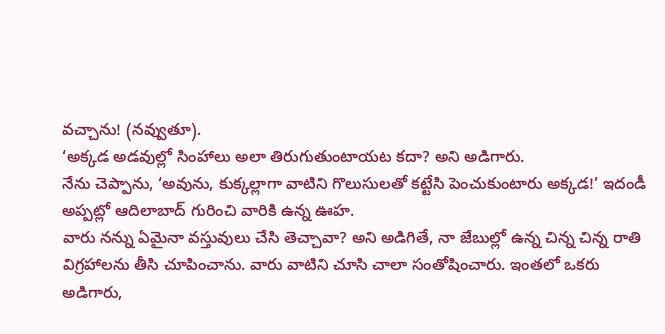వచ్చాను! (నవ్వుతూ).
‘అక్కడ అడవుల్లో సింహాలు అలా తిరుగుతుంటాయట కదా? అని అడిగారు.
నేను చెప్పాను, ‘అవును, కుక్కల్లాగా వాటిని గొలుసులతో కట్టేసి పెంచుకుంటారు అక్కడ!’ ఇదండీ అప్పట్లో ఆదిలాబాద్ గురించి వారికి ఉన్న ఊహ.
వారు నన్ను ఏమైనా వస్తువులు చేసి తెచ్చావా? అని అడిగితే, నా జేబుల్లో ఉన్న చిన్న చిన్న రాతి విగ్రహాలను తీసి చూపించాను. వారు వాటిని చూసి చాలా సంతోషించారు. ఇంతలో ఒకరు అడిగారు,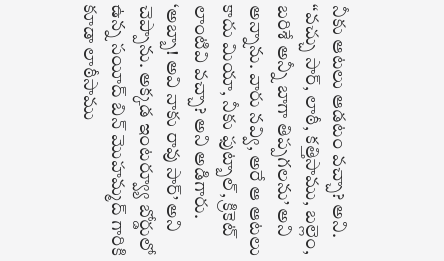నీకు ఆటలు ఆడటం వచ్చా? అని. “వచ్చు సార్, లాఠీ, కత్తిసాము, బల్లెం, బరిశే అన్నీ బాగా తిప్పగలను’ అని అన్నాను. వారు నవ్వి, అరే ఆ ఆటలు కాదు మియా, నీకు ఫుట్బాల్, క్రికెట్ లాంటివి వచ్చా? అని అడిగారు. ‘అబ్బా! అవి నాకు రావు సార్’ అని చెప్పాను. అక్కడ ఇంటర్వ్యూ బోర్డులో ఉన్న సయీద్ బిన్ మొహమ్మద్ గారికి కూడా లాఠీసాము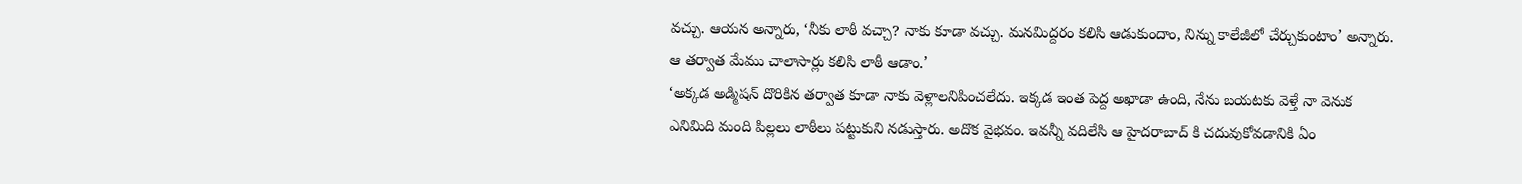వచ్చు. ఆయన అన్నారు, ‘నీకు లాఠీ వచ్చా? నాకు కూడా వచ్చు. మనమిద్దరం కలిసి ఆడుకుందాం, నిన్ను కాలేజీలో చేర్చుకుంటాం’ అన్నారు. ఆ తర్వాత మేము చాలాసార్లు కలిసి లాఠీ ఆడాం.’
‘అక్కడ అడ్మిషన్ దొరికిన తర్వాత కూడా నాకు వెళ్లాలనిపించలేదు. ఇక్కడ ఇంత పెద్ద అఖాడా ఉంది, నేను బయటకు వెళ్తే నా వెనుక ఎనిమిది మంది పిల్లలు లాఠీలు పట్టుకుని నడుస్తారు. అదొక వైభవం. ఇవన్నీ వదిలేసి ఆ హైదరాబాద్ కి చదువుకోవడానికి ఏం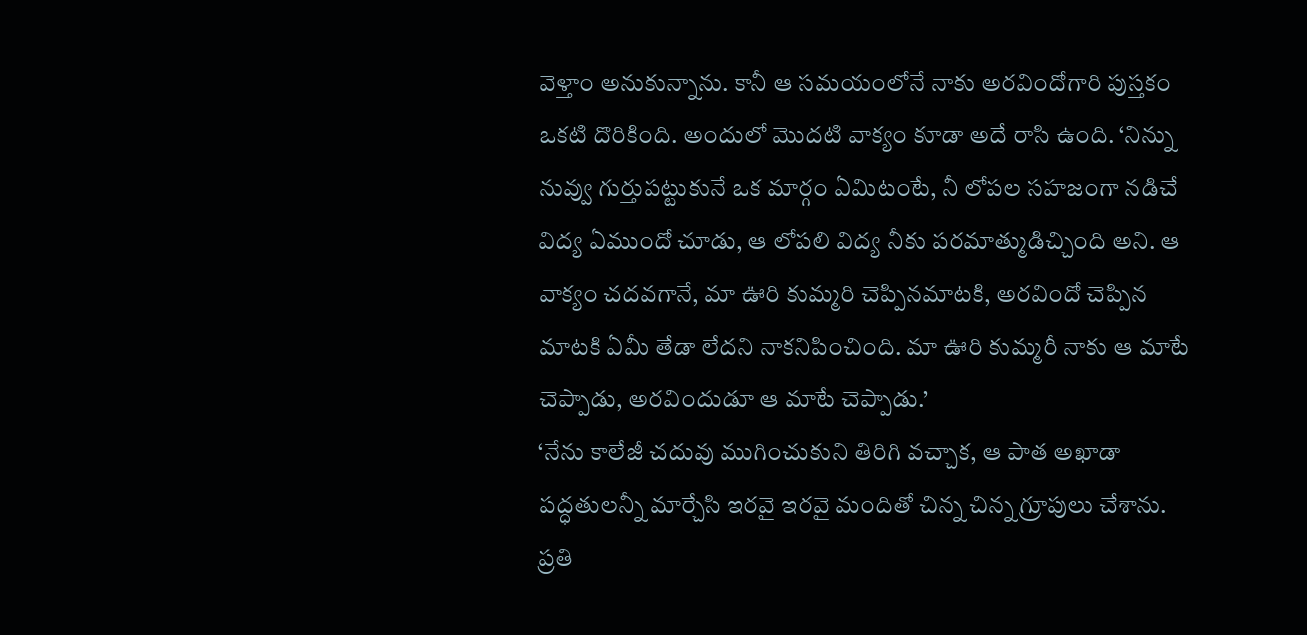వెళ్తాం అనుకున్నాను. కానీ ఆ సమయంలోనే నాకు అరవిందోగారి పుస్తకం ఒకటి దొరికింది. అందులో మొదటి వాక్యం కూడా అదే రాసి ఉంది. ‘నిన్ను నువ్వు గుర్తుపట్టుకునే ఒక మార్గం ఏమిటంటే, నీ లోపల సహజంగా నడిచే విద్య ఏముందో చూడు, ఆ లోపలి విద్య నీకు పరమాత్ముడిచ్చింది అని. ఆ వాక్యం చదవగానే, మా ఊరి కుమ్మరి చెప్పినమాటకి, అరవిందో చెప్పిన మాటకి ఏమీ తేడా లేదని నాకనిపించింది. మా ఊరి కుమ్మరీ నాకు ఆ మాటే చెప్పాడు, అరవిందుడూ ఆ మాటే చెప్పాడు.’
‘నేను కాలేజీ చదువు ముగించుకుని తిరిగి వచ్చాక, ఆ పాత అఖాడా పద్ధతులన్నీ మార్చేసి ఇరవై ఇరవై మందితో చిన్న చిన్న గ్రూపులు చేశాను. ప్రతి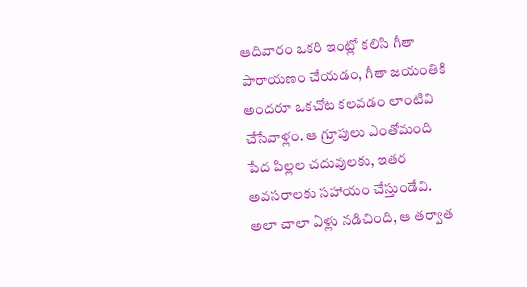ఆదివారం ఒకరి ఇంట్లో కలిసి గీతా పారాయణం చేయడం, గీతా జయంతికి అందరూ ఒకచోట కలవడం లాంటివి చేసేవాళ్లం. ఆ గ్రూపులు ఎంతోమంది పేద పిల్లల చదువులకు, ఇతర అవసరాలకు సహాయం చేస్తుండేవి. అలా చాలా ఏళ్లు నడిచింది, ఆ తర్వాత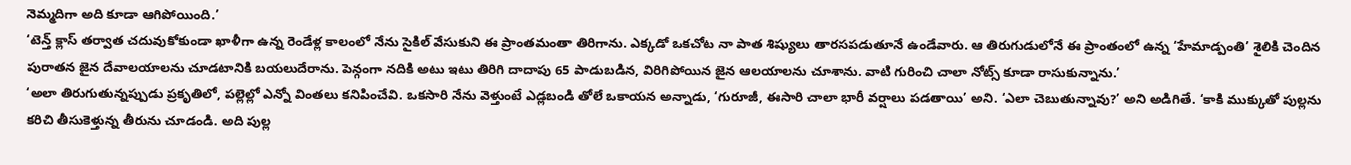నెమ్మదిగా అది కూడా ఆగిపోయింది.’
‘టెన్త్ క్లాస్ తర్వాత చదువుకోకుండా ఖాళీగా ఉన్న రెండేళ్ల కాలంలో నేను సైకిల్ వేసుకుని ఈ ప్రాంతమంతా తిరిగాను. ఎక్కడో ఒకచోట నా పాత శిష్యులు తారసపడుతూనే ఉండేవారు. ఆ తిరుగుడులోనే ఈ ప్రాంతంలో ఉన్న ‘హేమాడ్పంతి’ శైలికి చెందిన పురాతన జైన దేవాలయాలను చూడటానికి బయలుదేరాను. పెన్గంగా నదికి అటు ఇటు తిరిగి దాదాపు 65 పాడుబడిన, విరిగిపోయిన జైన ఆలయాలను చూశాను. వాటి గురించి చాలా నోట్స్ కూడా రాసుకున్నాను.’
‘అలా తిరుగుతున్నప్పుడు ప్రకృతిలో, పల్లెల్లో ఎన్నో వింతలు కనిపించేవి. ఒకసారి నేను వెళ్తుంటే ఎడ్లబండి తోలే ఒకాయన అన్నాడు, ‘గురూజీ, ఈసారి చాలా భారీ వర్షాలు పడతాయి’ అని. ‘ఎలా చెబుతున్నావు?’ అని అడిగితే. ‘కాకి ముక్కుతో పుల్లను కరిచి తీసుకెళ్తున్న తీరును చూడండి. అది పుల్ల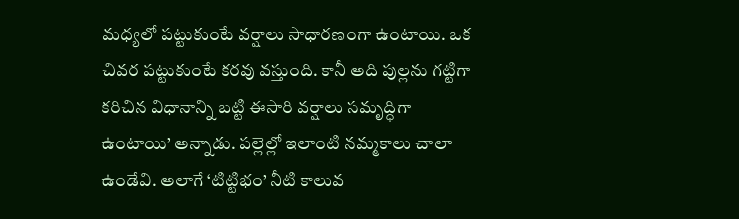మధ్యలో పట్టుకుంటే వర్షాలు సాధారణంగా ఉంటాయి. ఒక చివర పట్టుకుంటే కరవు వస్తుంది. కానీ అది పుల్లను గట్టిగా కరిచిన విధానాన్ని బట్టి ఈసారి వర్షాలు సమృద్ధిగా ఉంటాయి’ అన్నాడు. పల్లెల్లో ఇలాంటి నమ్మకాలు చాలా ఉండేవి. అలాగే ‘టిట్టిభం’ నీటి కాలువ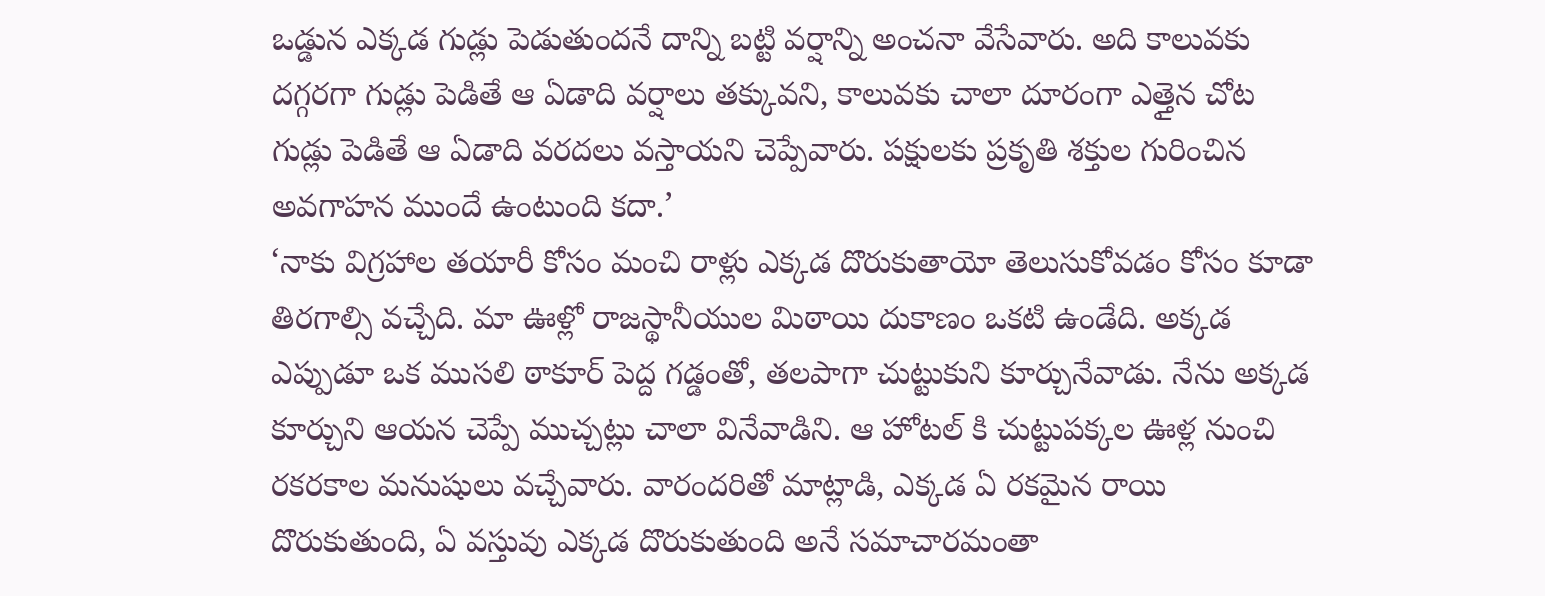ఒడ్డున ఎక్కడ గుడ్లు పెడుతుందనే దాన్ని బట్టి వర్షాన్ని అంచనా వేసేవారు. అది కాలువకు దగ్గరగా గుడ్లు పెడితే ఆ ఏడాది వర్షాలు తక్కువని, కాలువకు చాలా దూరంగా ఎత్తైన చోట గుడ్లు పెడితే ఆ ఏడాది వరదలు వస్తాయని చెప్పేవారు. పక్షులకు ప్రకృతి శక్తుల గురించిన అవగాహన ముందే ఉంటుంది కదా.’
‘నాకు విగ్రహాల తయారీ కోసం మంచి రాళ్లు ఎక్కడ దొరుకుతాయో తెలుసుకోవడం కోసం కూడా తిరగాల్సి వచ్చేది. మా ఊళ్లో రాజస్థానీయుల మిఠాయి దుకాణం ఒకటి ఉండేది. అక్కడ ఎప్పుడూ ఒక ముసలి ఠాకూర్ పెద్ద గడ్డంతో, తలపాగా చుట్టుకుని కూర్చునేవాడు. నేను అక్కడ కూర్చుని ఆయన చెప్పే ముచ్చట్లు చాలా వినేవాడిని. ఆ హోటల్ కి చుట్టుపక్కల ఊళ్ల నుంచి రకరకాల మనుషులు వచ్చేవారు. వారందరితో మాట్లాడి, ఎక్కడ ఏ రకమైన రాయి దొరుకుతుంది, ఏ వస్తువు ఎక్కడ దొరుకుతుంది అనే సమాచారమంతా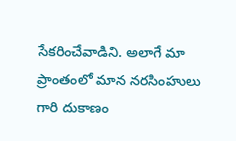సేకరించేవాడిని. అలాగే మా ప్రాంతంలో మాన నరసింహులు గారి దుకాణం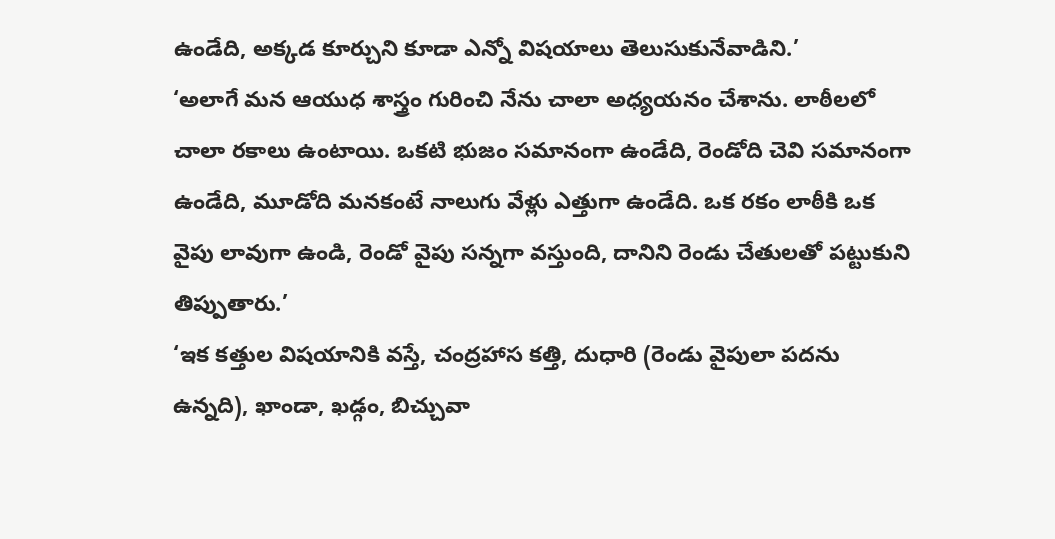ఉండేది, అక్కడ కూర్చుని కూడా ఎన్నో విషయాలు తెలుసుకునేవాడిని.’
‘అలాగే మన ఆయుధ శాస్త్రం గురించి నేను చాలా అధ్యయనం చేశాను. లాఠీలలో చాలా రకాలు ఉంటాయి. ఒకటి భుజం సమానంగా ఉండేది, రెండోది చెవి సమానంగా ఉండేది, మూడోది మనకంటే నాలుగు వేళ్లు ఎత్తుగా ఉండేది. ఒక రకం లాఠీకి ఒక వైపు లావుగా ఉండి, రెండో వైపు సన్నగా వస్తుంది, దానిని రెండు చేతులతో పట్టుకుని తిప్పుతారు.’
‘ఇక కత్తుల విషయానికి వస్తే, చంద్రహాస కత్తి, దుధారి (రెండు వైపులా పదను ఉన్నది), ఖాండా, ఖడ్గం, బిచ్చువా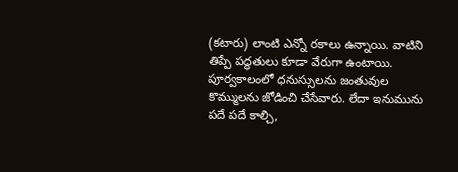(కటారు) లాంటి ఎన్నో రకాలు ఉన్నాయి. వాటిని తిప్పే పద్ధతులు కూడా వేరుగా ఉంటాయి. పూర్వకాలంలో ధనుస్సులను జంతువుల కొమ్ములను జోడించి చేసేవారు. లేదా ఇనుమును పదే పదే కాల్చి,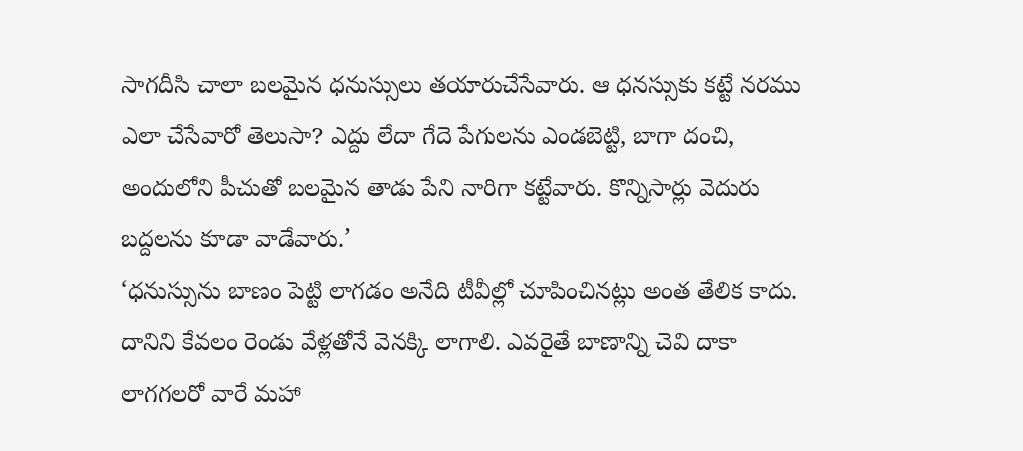సాగదీసి చాలా బలమైన ధనుస్సులు తయారుచేసేవారు. ఆ ధనస్సుకు కట్టే నరము ఎలా చేసేవారో తెలుసా? ఎద్దు లేదా గేదె పేగులను ఎండబెట్టి, బాగా దంచి, అందులోని పీచుతో బలమైన తాడు పేని నారిగా కట్టేవారు. కొన్నిసార్లు వెదురు బద్దలను కూడా వాడేవారు.’
‘ధనుస్సును బాణం పెట్టి లాగడం అనేది టీవీల్లో చూపించినట్లు అంత తేలిక కాదు. దానిని కేవలం రెండు వేళ్లతోనే వెనక్కి లాగాలి. ఎవరైతే బాణాన్ని చెవి దాకా లాగగలరో వారే మహా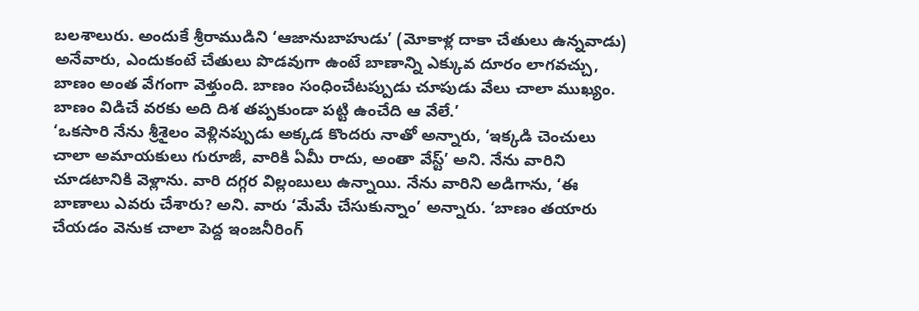బలశాలురు. అందుకే శ్రీరాముడిని ‘ఆజానుబాహుడు’ (మోకాళ్ల దాకా చేతులు ఉన్నవాడు) అనేవారు, ఎందుకంటే చేతులు పొడవుగా ఉంటే బాణాన్ని ఎక్కువ దూరం లాగవచ్చు, బాణం అంత వేగంగా వెళ్తుంది. బాణం సంధించేటప్పుడు చూపుడు వేలు చాలా ముఖ్యం. బాణం విడిచే వరకు అది దిశ తప్పకుండా పట్టి ఉంచేది ఆ వేలే.’
‘ఒకసారి నేను శ్రీశైలం వెళ్లినప్పుడు అక్కడ కొందరు నాతో అన్నారు, ‘ఇక్కడి చెంచులు చాలా అమాయకులు గురూజీ, వారికి ఏమీ రాదు, అంతా వేస్ట్’ అని. నేను వారిని చూడటానికి వెళ్లాను. వారి దగ్గర విల్లంబులు ఉన్నాయి. నేను వారిని అడిగాను, ‘ఈ బాణాలు ఎవరు చేశారు? అని. వారు ‘మేమే చేసుకున్నాం’ అన్నారు. ‘బాణం తయారు చేయడం వెనుక చాలా పెద్ద ఇంజనీరింగ్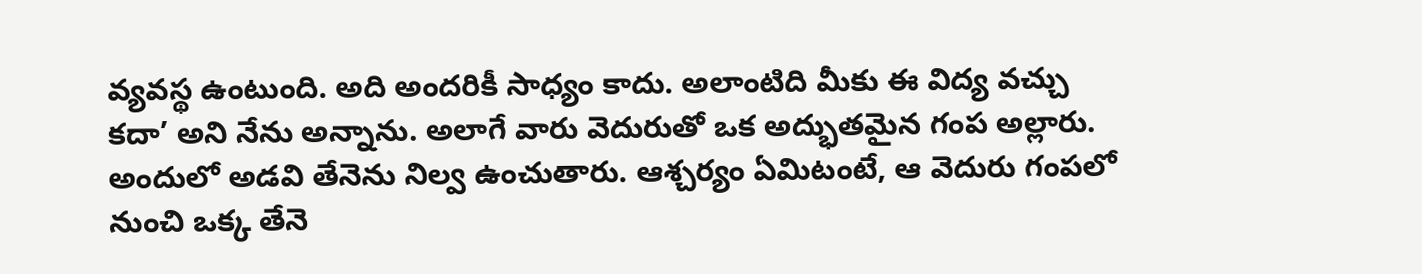వ్యవస్థ ఉంటుంది. అది అందరికీ సాధ్యం కాదు. అలాంటిది మీకు ఈ విద్య వచ్చు కదా’ అని నేను అన్నాను. అలాగే వారు వెదురుతో ఒక అద్భుతమైన గంప అల్లారు. అందులో అడవి తేనెను నిల్వ ఉంచుతారు. ఆశ్చర్యం ఏమిటంటే, ఆ వెదురు గంపలో నుంచి ఒక్క తేనె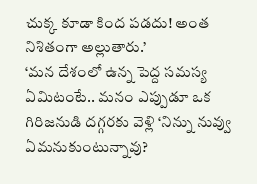చుక్క కూడా కింద పడదు! అంత నిశితంగా అల్లుతారు.’
‘మన దేశంలో ఉన్న పెద్ద సమస్య ఏమిటంటే.. మనం ఎప్పుడూ ఒక గిరిజనుడి దగ్గరకు వెళ్లి ‘నిన్ను నువ్వు ఏమనుకుంటున్నావు?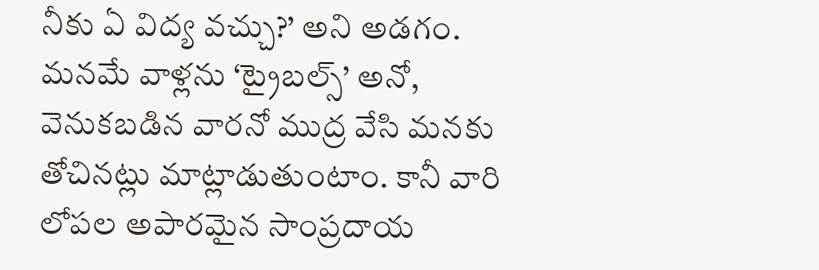నీకు ఏ విద్య వచ్చు?’ అని అడగం. మనమే వాళ్లను ‘ట్రైబల్స్’ అనో, వెనుకబడిన వారనో ముద్ర వేసి మనకు తోచినట్లు మాట్లాడుతుంటాం. కానీ వారి లోపల అపారమైన సాంప్రదాయ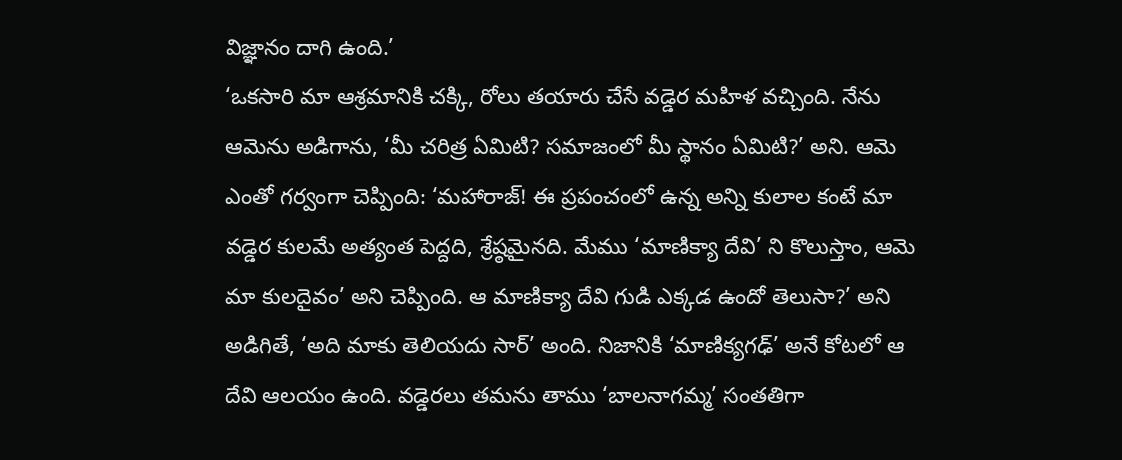విజ్ఞానం దాగి ఉంది.’
‘ఒకసారి మా ఆశ్రమానికి చక్కి, రోలు తయారు చేసే వడ్డెర మహిళ వచ్చింది. నేను ఆమెను అడిగాను, ‘మీ చరిత్ర ఏమిటి? సమాజంలో మీ స్థానం ఏమిటి?’ అని. ఆమె ఎంతో గర్వంగా చెప్పింది: ‘మహారాజ్! ఈ ప్రపంచంలో ఉన్న అన్ని కులాల కంటే మా వడ్డెర కులమే అత్యంత పెద్దది, శ్రేష్ఠమైనది. మేము ‘మాణిక్యా దేవి’ ని కొలుస్తాం, ఆమె మా కులదైవం’ అని చెప్పింది. ఆ మాణిక్యా దేవి గుడి ఎక్కడ ఉందో తెలుసా?’ అని అడిగితే, ‘అది మాకు తెలియదు సార్’ అంది. నిజానికి ‘మాణిక్యగఢ్’ అనే కోటలో ఆ దేవి ఆలయం ఉంది. వడ్డెరలు తమను తాము ‘బాలనాగమ్మ’ సంతతిగా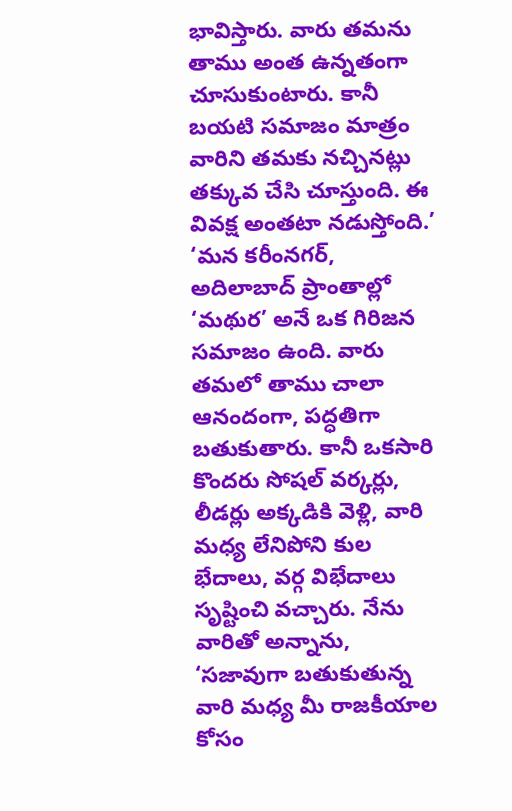భావిస్తారు. వారు తమను తాము అంత ఉన్నతంగా చూసుకుంటారు. కానీ బయటి సమాజం మాత్రం వారిని తమకు నచ్చినట్లు తక్కువ చేసి చూస్తుంది. ఈ వివక్ష అంతటా నడుస్తోంది.’
‘మన కరీంనగర్, అదిలాబాద్ ప్రాంతాల్లో ‘మథుర’ అనే ఒక గిరిజన సమాజం ఉంది. వారు తమలో తాము చాలా ఆనందంగా, పద్ధతిగా బతుకుతారు. కానీ ఒకసారి కొందరు సోషల్ వర్కర్లు, లీడర్లు అక్కడికి వెళ్లి, వారి మధ్య లేనిపోని కుల భేదాలు, వర్గ విభేదాలు సృష్టించి వచ్చారు. నేను వారితో అన్నాను, ‘సజావుగా బతుకుతున్న వారి మధ్య మీ రాజకీయాల కోసం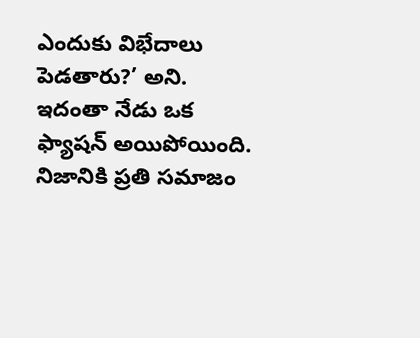ఎందుకు విభేదాలు పెడతారు?’ అని. ఇదంతా నేడు ఒక ఫ్యాషన్ అయిపోయింది. నిజానికి ప్రతి సమాజం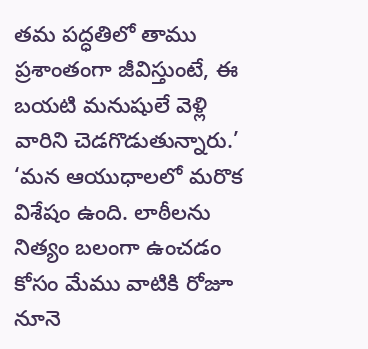తమ పద్ధతిలో తాము ప్రశాంతంగా జీవిస్తుంటే, ఈ బయటి మనుషులే వెళ్లి వారిని చెడగొడుతున్నారు.’
‘మన ఆయుధాలలో మరొక విశేషం ఉంది. లాఠీలను నిత్యం బలంగా ఉంచడం కోసం మేము వాటికి రోజూ నూనె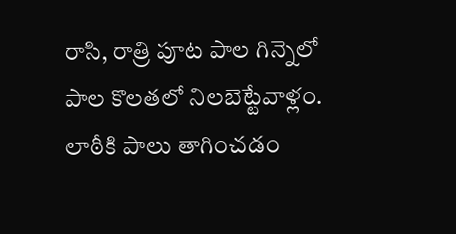రాసి, రాత్రి పూట పాల గిన్నెలో పాల కొలతలో నిలబెట్టేవాళ్లం. లాఠీకి పాలు తాగించడం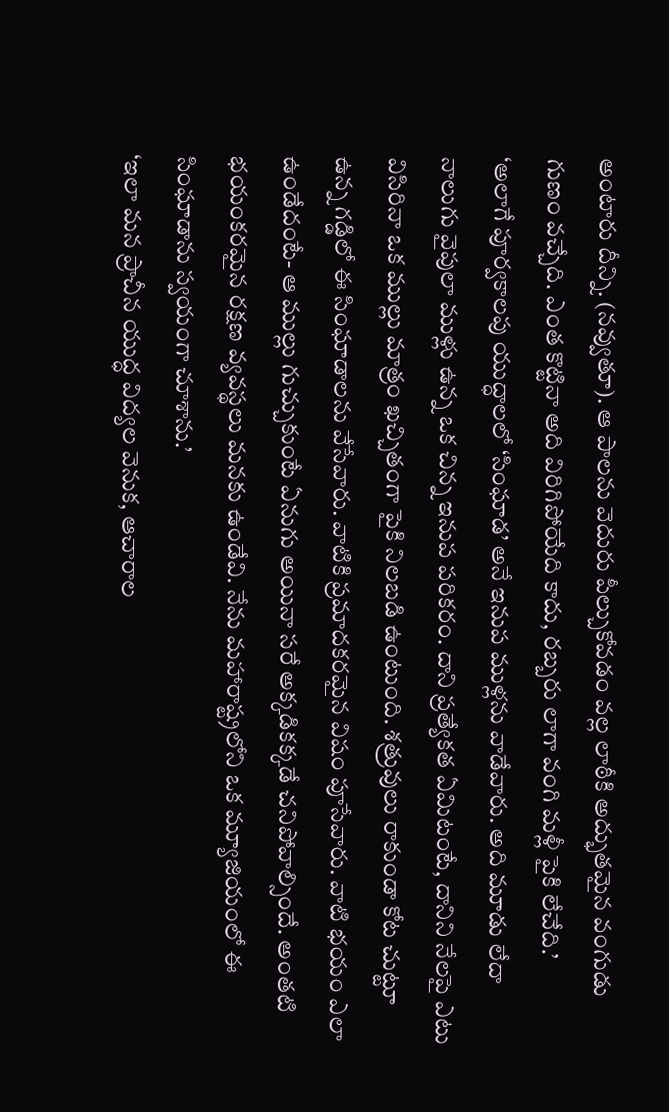అంటారు దీన్ని. (నవ్వుతూ). ఆ పాలను వెదురు పీల్చుకోవడం వల్ల లాఠీకి అద్భుతమైన వంగుడు గుణం వచ్చేది. ఎంత కొట్టినా అది విరిగిపోయేది కాదు, రబ్బరు లాగా వంగి మళ్లీ పైకి లేచేది.’
‘అలాగే పూర్వకాలపు యుద్ధాలలో ‘సింఘాడ’ అనే ఇనుప ముళ్లను వాడేవారు. అది మూడు లేదా నాలుగు వైపులా ముళ్లు ఉన్న ఒక చిన్న ఇనుప పరికరం. దాని ప్రత్యేకత ఏమిటంటే, దానిని నేలపై ఎటు విసిరినా ఒక ముల్లు మాత్రం ఖచ్చితంగా పైకి నిలబడి ఉంటుంది. శత్రువులు రాకుండా కోట చుట్టూ ఉన్న గడ్డిలో ఈ సింఘాడాలను వేసేవారు. వాటికి ప్రమాదకరమైన విషం పూసేవారు. వాటి భయం ఎలా ఉండేదంటే- ఆ ముల్లు గుచ్చుకుంటే ఏనుగు అయినా సరే అక్కడికక్కడే చనిపోవాల్సిందే. అంతటి భయంకరమైన రక్షణ వ్యవస్థలు మనకు ఉండేవి. నేను మహారాష్ట్రలోని ఒక మ్యూజియంలో ఈ సింఘాడాను స్వయంగా చూశాను.’
‘ఇలా మన ప్రాచీన యుద్ధ విద్యల వెనుక, ఆచారాల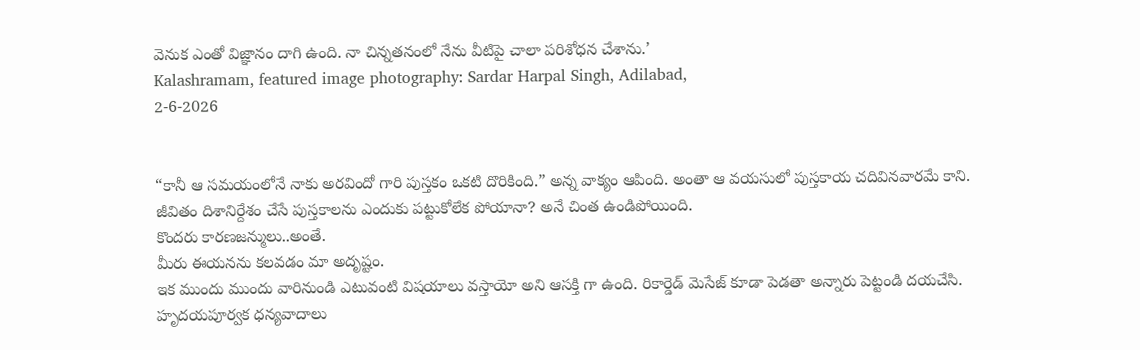వెనుక ఎంతో విజ్ఞానం దాగి ఉంది. నా చిన్నతనంలో నేను వీటిపై చాలా పరిశోధన చేశాను.’
Kalashramam, featured image photography: Sardar Harpal Singh, Adilabad,
2-6-2026


“కానీ ఆ సమయంలోనే నాకు అరవిందో గారి పుస్తకం ఒకటి దొరికింది.” అన్న వాక్యం ఆపింది. అంతా ఆ వయసులో పుస్తకాయ చదివినవారమే కాని. జీవితం దిశానిర్దేశం చేసే పుస్తకాలను ఎందుకు పట్టుకోలేక పోయానా? అనే చింత ఉండిపోయింది.
కొందరు కారణజన్ములు..అంతే.
మీరు ఈయనను కలవడం మా అదృష్టం.
ఇక ముందు ముందు వారినుండి ఎటువంటి విషయాలు వస్తాయో అని ఆసక్తి గా ఉంది. రికార్డెడ్ మెసేజ్ కూడా పెడతా అన్నారు పెట్టండి దయచేసి.
హృదయపూర్వక ధన్యవాదాలు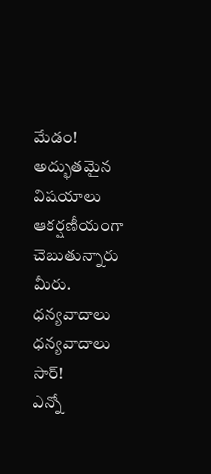మేడం!
అద్భుతమైన విషయాలు ఆకర్షణీయంగా చెబుతున్నారు మీరు. ధన్యవాదాలు
ధన్యవాదాలు సార్!
ఎన్నో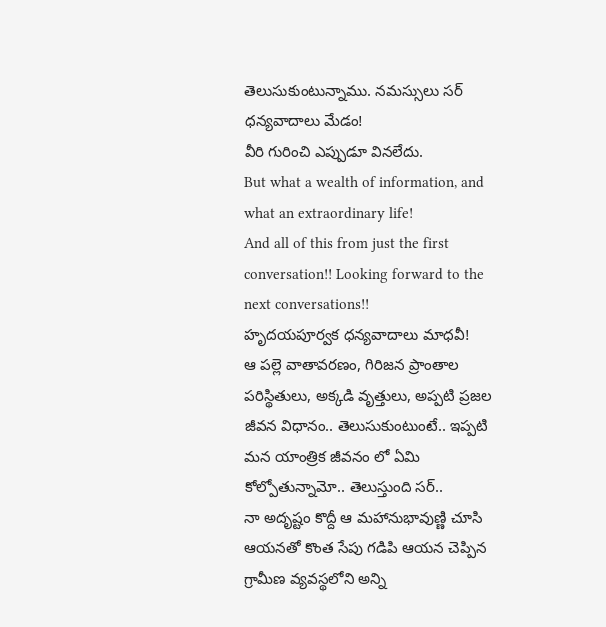తెలుసుకుంటున్నాము. నమస్సులు సర్
ధన్యవాదాలు మేడం!
వీరి గురించి ఎప్పుడూ వినలేదు.
But what a wealth of information, and what an extraordinary life!
And all of this from just the first conversation!! Looking forward to the next conversations!!
హృదయపూర్వక ధన్యవాదాలు మాధవీ!
ఆ పల్లె వాతావరణం, గిరిజన ప్రాంతాల పరిస్థితులు, అక్కడి వృత్తులు, అప్పటి ప్రజల జీవన విధానం.. తెలుసుకుంటుంటే.. ఇప్పటి మన యాంత్రిక జీవనం లో ఏమి కోల్పోతున్నామో.. తెలుస్తుంది సర్..
నా అదృష్టం కొద్దీ ఆ మహానుభావుణ్ణి చూసి ఆయనతో కొంత సేపు గడిపి ఆయన చెప్పిన గ్రామీణ వ్యవస్థలోని అన్ని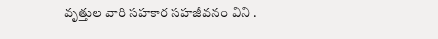వృత్తుల వారి సహకార సహజీవనం విని .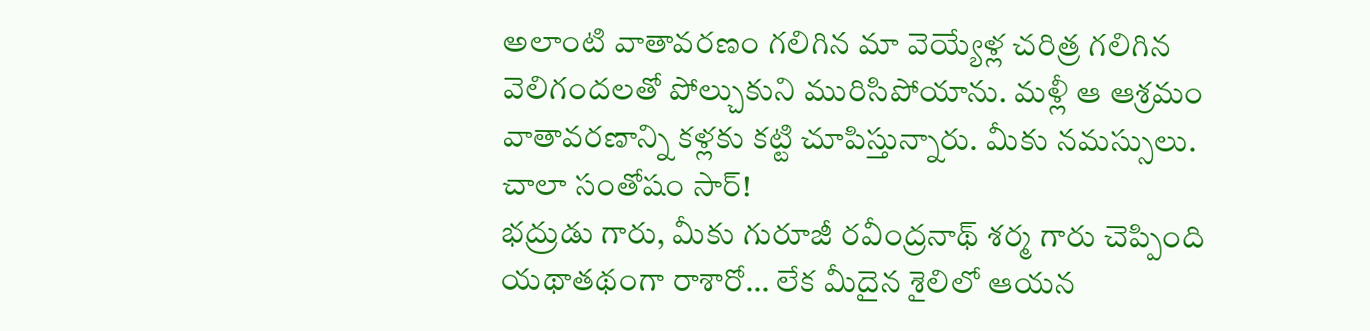అలాంటి వాతావరణం గలిగిన మా వెయ్యేళ్ల చరిత్ర గలిగిన వెలిగందలతో పోల్చుకుని మురిసిపోయాను. మళ్లీ ఆ ఆశ్రమం వాతావరణాన్ని కళ్లకు కట్టి చూపిస్తున్నారు. మీకు నమస్సులు.
చాలా సంతోషం సార్!
భద్రుడు గారు, మీకు గురూజీ రవీంద్రనాథ్ శర్మ గారు చెప్పింది యథాతథంగా రాశారో… లేక మీదైన శైలిలో ఆయన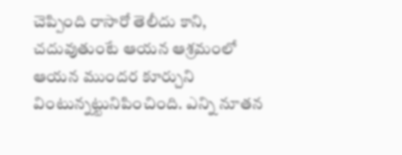చెప్పింది రాసారో తెలీదు కాని, చదువుతుంటే ఆయన ఆశ్రమంలో ఆయన ముందర కూర్చుని వింటున్నట్టునిపించింది. ఎన్ని నూతన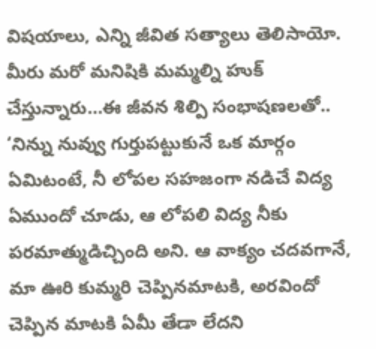విషయాలు, ఎన్ని జీవిత సత్యాలు తెలిసాయో. మీరు మరో మనిషికి మమ్మల్ని హుక్ చేస్తున్నారు…ఈ జీవన శిల్పి సంభాషణలతో..
‘నిన్ను నువ్వు గుర్తుపట్టుకునే ఒక మార్గం ఏమిటంటే, నీ లోపల సహజంగా నడిచే విద్య ఏముందో చూడు, ఆ లోపలి విద్య నీకు పరమాత్ముడిచ్చింది అని. ఆ వాక్యం చదవగానే, మా ఊరి కుమ్మరి చెప్పినమాటకి, అరవిందో చెప్పిన మాటకి ఏమీ తేడా లేదని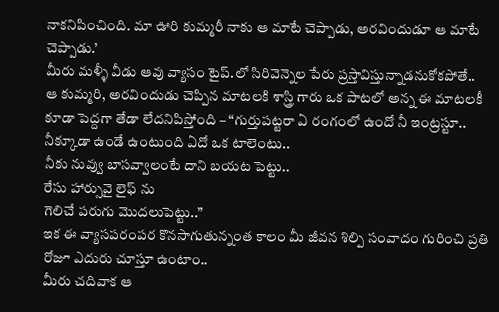నాకనిపించింది. మా ఊరి కుమ్మరీ నాకు ఆ మాటే చెప్పాడు, అరవిందుడూ ఆ మాటే చెప్పాడు.’
మీరు మళ్ళీ వీడు ఆవు వ్యాసం టైప్.లో సిరివెన్నెల పేరు ప్రస్తావిస్తున్నాడనుకోకపోతే..
ఆ కుమ్మరి, అరవిందుడు చెప్పిన మాటలకి శాస్త్రి గారు ఒక పాటలో అన్న ఈ మాటలకీ కూడా పెద్దగా తేడా లేదనిపిస్తోంది – “గుర్తుపట్టరా ఏ రంగంలో ఉందో నీ ఇంట్రస్టూ..
నీక్కూడా ఉండే ఉంటుంది ఏదో ఒక టాలెంటు..
నీకు నువ్వు బాసవ్వాలంటే దాని బయట పెట్టు..
రేసు హార్సువై లైఫ్ ను
గెలిచే పరుగు మొదలుపెట్టు..”
ఇక ఈ వ్యాసపరంపర కొనసాగుతున్నంత కాలం మీ జీవన శిల్పి సంవాదం గురించి ప్రతి రోజూ ఎదురు చూస్తూ ఉంటాం..
మీరు చదివాక ఆ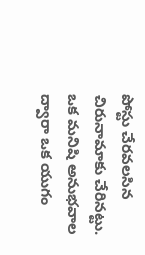పోస్టు చేరవలసిన చిరునామాకు చేరినట్టు.
ఒక మనిషి అనుభవాల ద్వారా ఒక యుగం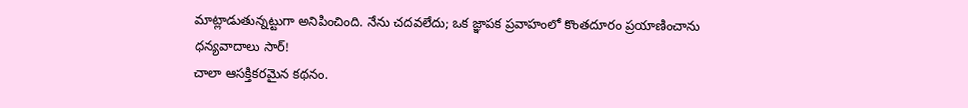మాట్లాడుతున్నట్టుగా అనిపించింది. నేను చదవలేదు; ఒక జ్ఞాపక ప్రవాహంలో కొంతదూరం ప్రయాణించాను
ధన్యవాదాలు సార్!
చాలా ఆసక్తికరమైన కథనం.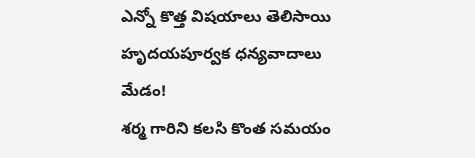ఎన్నో కొత్త విషయాలు తెలిసాయి
హృదయపూర్వక ధన్యవాదాలు మేడం!
శర్మ గారిని కలసి కొంత సమయం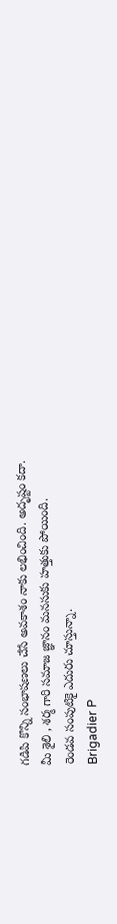గడిపి కొన్ని సంభాషణలు చేసే అవకాశం నాకు లభించింది. అదృష్టం కదా.
మీ శైలి , శర్మ గారి సమాజ జ్ఞానం మనసుకు హత్తుకు పోయింది.
రెండవ సంపుటికై ఎదురు చూస్తున్నా.
Brigadier P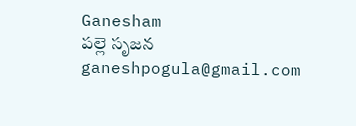Ganesham
పల్లె సృజన
ganeshpogula@gmail.com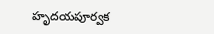హృదయపూర్వక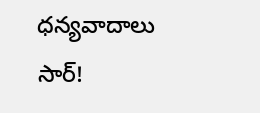ధన్యవాదాలు సార్!